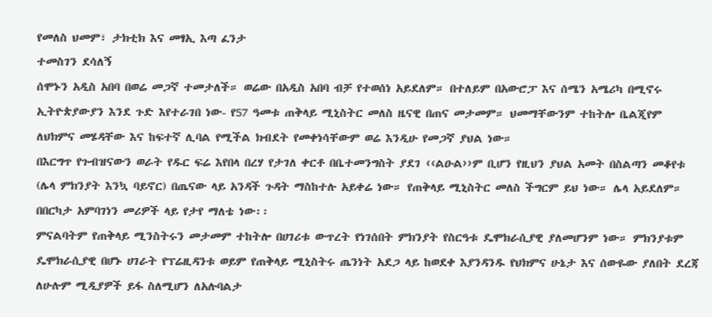የመለስ ህመም፣ ታክቲክ እና መፃኢ እጣ ፈንታ
ተመስገን ደሳለኝ
ሰሞኑን አዲስ አበባ በወሬ መጋኛ ተመታለች። ወሬው በአዲስ አበባ ብቻ የተወሰነ አይደለም። በተለይም በአውሮፓ እና ሰሜን አሜሪካ በሚኖሩ ኢትዮጵያውያን እንደ ጉድ እየተራገበ ነው- የ57 ዓመቱ ጠቅላይ ሚኒስትር መለስ ዜናዊ በጠና መታመም። ህመማቸውንም ተከትሎ ቤልጂየም ለህክምና መሄዳቸው እና ከፍተኛ ሊባል የሚችል ክብደት የመቀነሳቸውም ወሬ እንዲሁ የመጋኛ ያህል ነው።
በእርግጥ የጉብዝናውን ወራት የዱር ፍሬ እየበላ በረሃ የታገለ ቀርቶ በቤተመንግስት ያደገ ‹‹ልዑል››ም ቢሆን የዚህን ያህል አመት በስልጣን መቆየቱ (ሌላ ምክንያት እንኳ ባይኖር) በጤናው ላይ አንዳች ጉዳት ማስከተሉ አይቀሬ ነው። የጠቅላይ ሚኒስትር መለስ ችግርም ይህ ነው። ሌላ አይደለም። በበርካታ አምባገነን መሪዎች ላይ የታየ ማለቴ ነው፡፡
ምናልባትም የጠቅላይ ሚንስትሩን መታመም ተከትሎ በሀገሪቱ ውጥረት የነገሰበት ምክንያት የስርዓቱ ዴሞክራሲያዊ ያለመሆንም ነው። ምክንያቱም ዴሞክራሲያዊ በሆኑ ሀገራት የፕሬዚዳንቱ ወይም የጠቅላይ ሚኒስትሩ ጤንነት አደጋ ላይ ከወደቀ እያንዳንዱ የህክምና ሁኔታ እና ሰውዬው ያለበት ደረጃ ለሁሉም ሚዲያዎች ይፋ ስለሚሆን ለአሉባልታ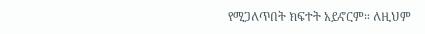የሚጋለጥበት ክፍተት አይኖርም። ለዚህም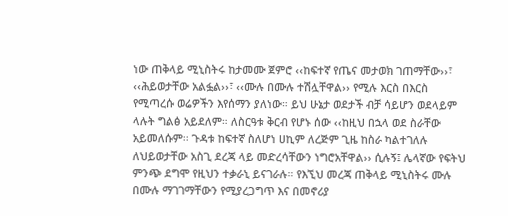ነው ጠቅላይ ሚኒስትሩ ከታመሙ ጀምሮ ‹‹ከፍተኛ የጤና መታወክ ገጠማቸው››፣ ‹‹ሕይወታቸው አልፏል››፣ ‹‹ሙሉ በሙሉ ተሽሏቸዋል›› የሚሉ እርስ በእርስ የሚጣረሱ ወሬዎችን እየሰማን ያለነው። ይህ ሁኔታ ወደታች ብቻ ሳይሆን ወደላይም ላሉት ግልፅ አይደለም። ለስርዓቱ ቅርብ የሆኑ ሰው ‹‹ከዚህ በኋላ ወደ ስራቸው አይመለሱም፡፡ ጉዳቱ ከፍተኛ ስለሆነ ሀኪም ለረጅም ጊዜ ከስራ ካልተገለሉ ለህይወታቸው አስጊ ደረጃ ላይ መድረሳቸውን ነግሮአቸዋል›› ሲሉኝ፤ ሌላኛው የፍትህ ምንጭ ደግሞ የዚህን ተቃራኒ ይናገራሉ። የእኚህ መረጃ ጠቅላይ ሚኒስትሩ ሙሉ በሙሉ ማገገማቸውን የሚያረጋግጥ እና በመኖሪያ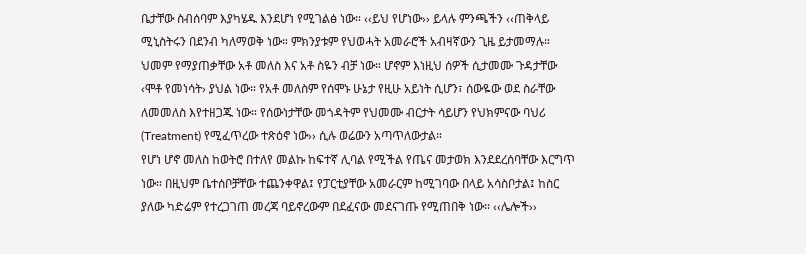ቤታቸው ስብሰባም እያካሄዱ እንደሆነ የሚገልፅ ነው። ‹‹ይህ የሆነው›› ይላሉ ምንጫችን ‹‹ጠቅላይ ሚኒስትሩን በደንብ ካለማወቅ ነው። ምክንያቱም የህወሓት አመራሮች አብዛኛውን ጊዜ ይታመማሉ። ህመም የማያጠቃቸው አቶ መለስ እና አቶ ስዬን ብቻ ነው። ሆኖም እነዚህ ሰዎች ሲታመሙ ጉዳታቸው ‹ሞቶ የመነሳት› ያህል ነው። የአቶ መለስም የሰሞኑ ሁኔታ የዚሁ አይነት ሲሆን፣ ሰውዬው ወደ ስራቸው ለመመለስ እየተዘጋጁ ነው። የሰውነታቸው መጎዳትም የህመሙ ብርታት ሳይሆን የህክምናው ባህሪ (Treatment) የሚፈጥረው ተጽዕኖ ነው›› ሲሉ ወሬውን አጣጥለውታል።
የሆነ ሆኖ መለስ ከወትሮ በተለየ መልኩ ከፍተኛ ሊባል የሚችል የጤና መታወክ እንደደረሰባቸው እርግጥ ነው። በዚህም ቤተሰቦቻቸው ተጨንቀዋል፤ የፓርቲያቸው አመራርም ከሚገባው በላይ አሳስቦታል፤ ከስር ያለው ካድሬም የተረጋገጠ መረጃ ባይኖረውም በደፈናው መደናገጡ የሚጠበቅ ነው፡፡ ‹‹ሌሎች››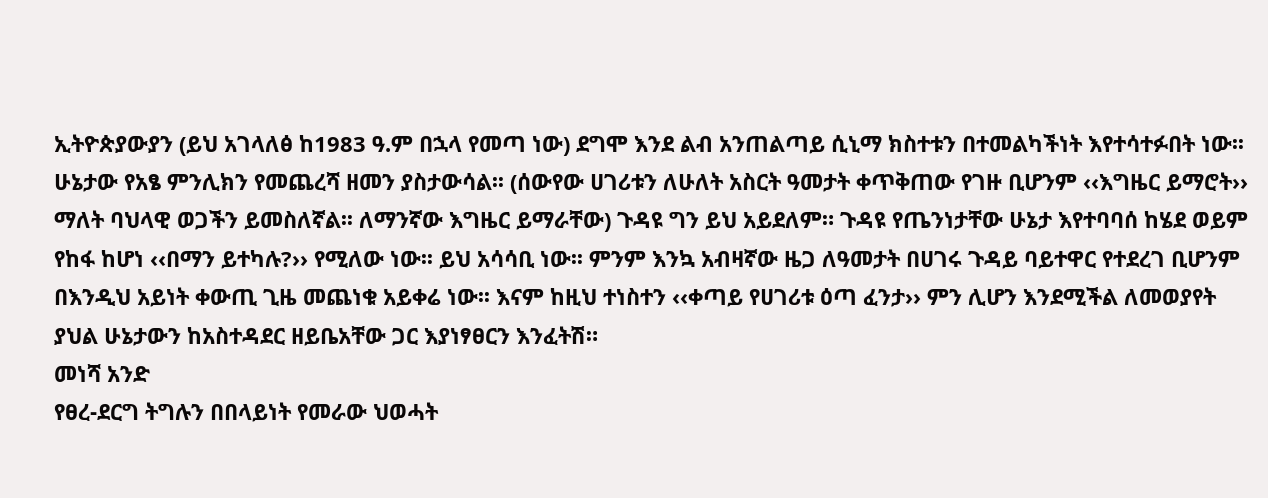ኢትዮጵያውያን (ይህ አገላለፅ ከ1983 ዓ.ም በኋላ የመጣ ነው) ደግሞ እንደ ልብ አንጠልጣይ ሲኒማ ክስተቱን በተመልካችነት እየተሳተፉበት ነው፡፡ ሁኔታው የአፄ ምንሊክን የመጨረሻ ዘመን ያስታውሳል፡፡ (ሰውየው ሀገሪቱን ለሁለት አስርት ዓመታት ቀጥቅጠው የገዙ ቢሆንም ‹‹እግዜር ይማሮት›› ማለት ባህላዊ ወጋችን ይመስለኛል፡፡ ለማንኛው እግዜር ይማራቸው) ጉዳዩ ግን ይህ አይደለም። ጉዳዩ የጤንነታቸው ሁኔታ እየተባባሰ ከሄደ ወይም የከፋ ከሆነ ‹‹በማን ይተካሉ?›› የሚለው ነው፡፡ ይህ አሳሳቢ ነው፡፡ ምንም እንኳ አብዛኛው ዜጋ ለዓመታት በሀገሩ ጉዳይ ባይተዋር የተደረገ ቢሆንም በእንዲህ አይነት ቀውጢ ጊዜ መጨነቁ አይቀሬ ነው፡፡ እናም ከዚህ ተነስተን ‹‹ቀጣይ የሀገሪቱ ዕጣ ፈንታ›› ምን ሊሆን እንደሚችል ለመወያየት ያህል ሁኔታውን ከአስተዳደር ዘይቤአቸው ጋር እያነፃፀርን እንፈትሽ።
መነሻ አንድ
የፀረ-ደርግ ትግሉን በበላይነት የመራው ህወሓት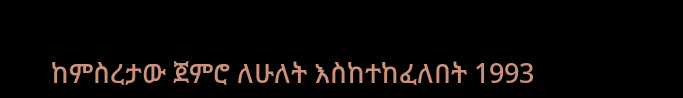ከምስረታው ጀምሮ ለሁለት እስከተከፈለበት 1993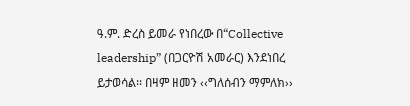ዓ.ም. ድረስ ይመራ የነበረው በ“Collective leadership” (በጋርዮሽ አመራር) እንደነበረ ይታወሳል፡፡ በዛም ዘመን ‹‹ግለሰብን ማምለክ››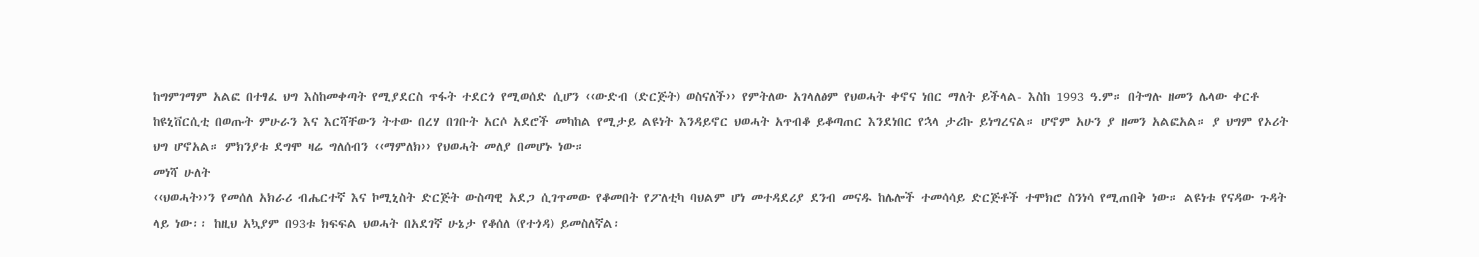ከግምገማም አልፎ በተፃፈ ህግ እስከመቀጣት የሚያደርስ ጥፋት ተደርጎ የሚወሰድ ሲሆን ‹‹ውድብ (ድርጅት) ወስናለች›› የምትለው አገላለፅም የህወሓት ቀኖና ነበር ማለት ይችላል- እስከ 1993 ዓ.ም። በትግሉ ዘመን ሌላው ቀርቶ ከዩኒቨርሲቲ በወጡት ምሁራን እና እርሻቸውን ትተው በረሃ በገቡት አርሶ አደሮች መካከል የሚታይ ልዩነት እንዳይኖር ህወሓት አጥብቆ ይቆጣጠር እንደነበር የኋላ ታሪኩ ይነግረናል። ሆኖም አሁን ያ ዘመን አልፎአል። ያ ህግም የኦሪት ህግ ሆኖአል። ምክንያቱ ደግሞ ዛሬ ግለሰብን ‹‹ማምለክ›› የህወሓት መለያ በመሆኑ ነው።
መነሻ ሁለት
‹‹ህወሓት››ን የመሰለ አክራሪ ብሔርተኛ እና ኮሚኒስት ድርጅት ውስጣዊ አደጋ ሲገጥመው የቆመበት የፖለቲካ ባህልም ሆነ መተዳደሪያ ደንብ መናዱ ከሌሎች ተመሳሳይ ድርጅቶች ተሞክሮ ስንነሳ የሚጠበቅ ነው። ልዩነቱ የናዳው ጉዳት ላይ ነው፡፡ ከዚህ አኳያም በ93ቱ ክፍፍል ህወሓት በአደገኛ ሁኔታ የቆሰለ (የተጎዳ) ይመስለኛል፡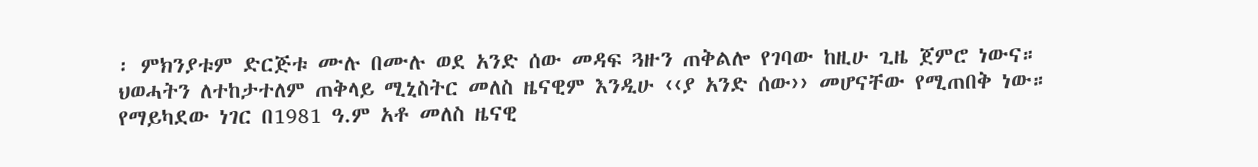፡ ምክንያቱም ድርጅቱ ሙሉ በሙሉ ወደ አንድ ሰው መዳፍ ጓዙን ጠቅልሎ የገባው ከዚሁ ጊዜ ጀምሮ ነውና። ህወሓትን ለተከታተለም ጠቅላይ ሚኒስትር መለስ ዜናዊም እንዲሁ ‹‹ያ አንድ ሰው›› መሆናቸው የሚጠበቅ ነው።
የማይካደው ነገር በ1981 ዓ.ም አቶ መለስ ዜናዊ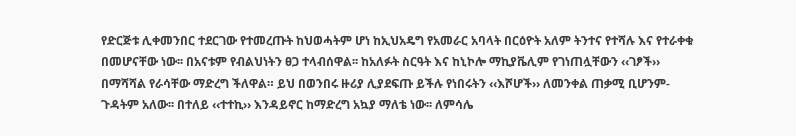የድርጅቱ ሊቀመንበር ተደርገው የተመረጡት ከህወሓትም ሆነ ከኢህአዴግ የአመራር አባላት በርዕዮት አለም ትንተና የተሻሉ እና የተራቀቁ በመሆናቸው ነው፡፡ በአናቱም የብልህነትን ፀጋ ተላብሰዋል፡፡ ከአለፉት ስርዓት እና ከኒኮሎ ማኪያቬሊም የገነጠሏቸውን ‹‹ገፆች›› በማሻሻል የራሳቸው ማድረግ ችለዋል። ይህ በወንበሩ ዙሪያ ሊያደፍጡ ይችሉ የነበሩትን ‹‹እሾሆች›› ለመንቀል ጠቃሚ ቢሆንም-ጉዳትም አለው፡፡ በተለይ ‹‹ተተኪ›› እንዳይኖር ከማድረግ አኳያ ማለቴ ነው፡፡ ለምሳሌ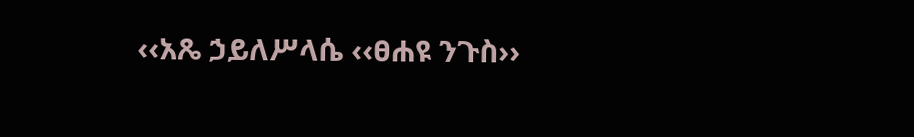‹‹አጼ ኃይለሥላሴ ‹‹ፀሐዩ ንጉስ››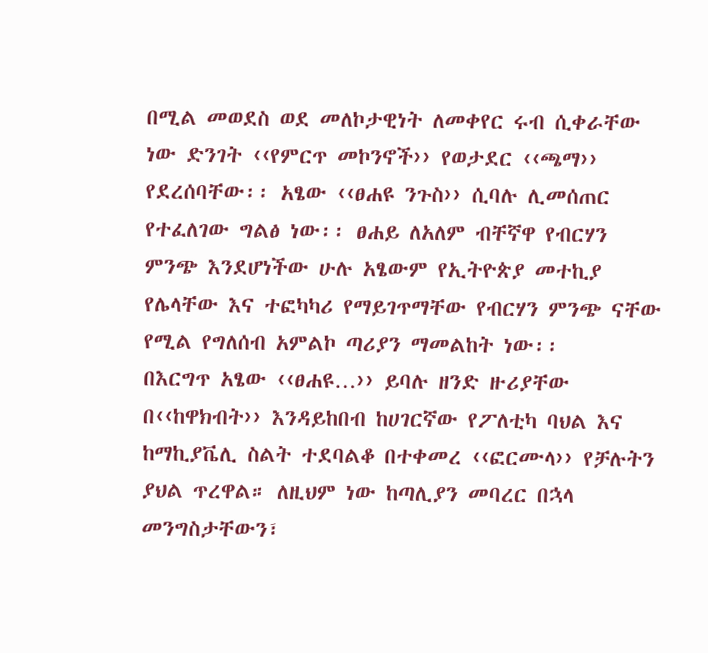በሚል መወደስ ወደ መለኮታዊነት ለመቀየር ሩብ ሲቀራቸው ነው ድንገት ‹‹የምርጥ መኮንኖች›› የወታደር ‹‹ጫማ›› የደረሰባቸው፡፡ አፄው ‹‹ፀሐዩ ንጉስ›› ሲባሉ ሊመሰጠር የተፈለገው ግልፅ ነው፡፡ ፀሐይ ለአለም ብቸኛዋ የብርሃን ምንጭ እንደሆነችው ሁሉ አፄውም የኢትዮጵያ መተኪያ የሌላቸው እና ተፎካካሪ የማይገጥማቸው የብርሃን ምንጭ ናቸው የሚል የግለሰብ አምልኮ ጣሪያን ማመልከት ነው፡፡
በእርግጥ አፄው ‹‹ፀሐዩ…›› ይባሉ ዘንድ ዙሪያቸው በ‹‹ከዋክብት›› እንዳይከበብ ከሀገርኛው የፖለቲካ ባህል እና ከማኪያቬሊ ስልት ተደባልቆ በተቀመረ ‹‹ፎርሙላ›› የቻሉትን ያህል ጥረዋል። ለዚህም ነው ከጣሊያን መባረር በኋላ መንግስታቸውን፣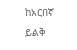ከአርበኛ ይልቅ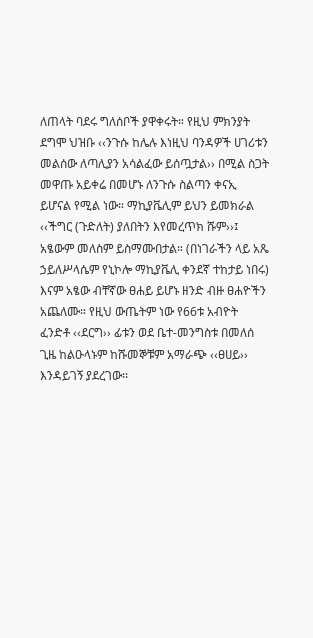ለጠላት ባደሩ ግለሰቦች ያዋቀሩት። የዚህ ምክንያት ደግሞ ህዝቡ ‹‹ንጉሱ ከሌሉ እነዚህ ባንዳዎች ሀገሪቱን መልሰው ለጣሊያን አሳልፈው ይሰጧታል›› በሚል ስጋት መዋጡ አይቀሬ በመሆኑ ለንጉሱ ስልጣን ቀናኢ ይሆናል የሚል ነው። ማኪያቬሊም ይህን ይመክራል ‹‹ችግር (ጉድለት) ያለበትን እየመረጥክ ሹም››፤ አፄውም መለስም ይስማሙበታል። (በነገራችን ላይ አጼ ኃይለሥላሴም የኒኮሎ ማኪያቬሊ ቀንደኛ ተከታይ ነበሩ) እናም አፄው ብቸኛው ፀሐይ ይሆኑ ዘንድ ብዙ ፀሐዮችን አጨለሙ። የዚህ ውጤትም ነው የ66ቱ አብዮት ፈንድቶ ‹‹ደርግ›› ፊቱን ወደ ቤተ-መንግስቱ በመለሰ ጊዜ ከልዑላኑም ከሹመኞቹም አማራጭ ‹‹ፀሀይ›› እንዳይገኝ ያደረገው፡፡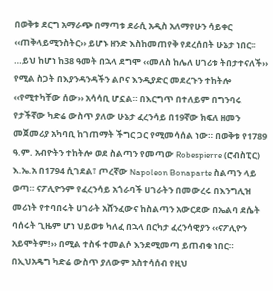በወቅቱ ደርግ አማራጭ በማጣቱ ደራሲ አዲስ አለማየሁን ሳይቀር ‹‹ጠቅላይሚንስትር›› ይሆኑ ዘንድ እስከመጠየቅ የደረሰበት ሁኔታ ነበር፡፡…ይህ ከሆነ ከ38 ዓመት በኋላ ደግሞ ‹‹መለስ ከሌለ ሀገሪቱ ትበታተናለች›› የሚል ስጋት በእያንዳንዳችን ልቦና እንዲያድር መደረጉን ተከትሎ ‹‹የሚተካቸው ሰው›› አሳሳቢ ሆኗል። በእርግጥ በተለይም በግንባሩ የታችኛው ካድሬ ውስጥ ያለው ሁኔታ ፈረንሳይ በ19ኛው ክፍለ ዘመን መጀመሪያ አካባቢ ከገጠማት ችግር ጋር የሚመሳሰል ነው። በወቅቱ የ1789 ዓ.ም. አብዮትን ተከትሎ ወደ ስልጣን የመጣው Robespierre (ሮብስፒር) እ.ኤ.አ በ1794 ሲገደል፣ ጦረኛው Napoleon Bonaparte ስልጣን ላይ ወጣ። ናፖሊዮንም የፈረንሳይ አጎራባች ሀገራትን በመውረሩ በእንግሊዝ መሪነት የተባበሩት ሀገራት አሸንፈውና ከስልጣን አውርደው በኤልባ ደሴት ባሰሩት ጊዜም ሆነ ህይወቱ ካለፈ በኋላ በርካታ ፈረንሳዊያን ‹‹ናፖሊዮን አይሞትም!›› በሚል ተስፋ ተመልሶ እንደሚመጣ ይጠብቁ ነበር።
በኢህአዴግ ካድሬ ውስጥ ያለውም አስተሳሰብ የዚህ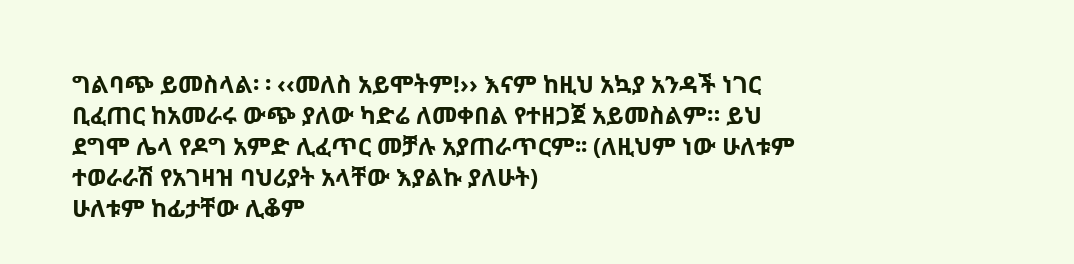ግልባጭ ይመስላል፡ ፡ ‹‹መለስ አይሞትም!›› እናም ከዚህ አኳያ አንዳች ነገር ቢፈጠር ከአመራሩ ውጭ ያለው ካድሬ ለመቀበል የተዘጋጀ አይመስልም። ይህ ደግሞ ሌላ የዶግ አምድ ሊፈጥር መቻሉ አያጠራጥርም፡፡ (ለዚህም ነው ሁለቱም ተወራራሽ የአገዛዝ ባህሪያት አላቸው እያልኩ ያለሁት)
ሁለቱም ከፊታቸው ሊቆም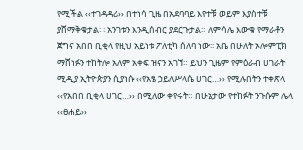የሚችል ‹‹ተገዳዳሪ›› በተነሳ ጊዜ በአደባባይ እየተቹ ወይም እያስተቹ ያሸማቅቁታል፡ ፡ አንገቱን እንዲሰብር ያደርጉታል። ለምሳሌ እውቁ የማራቶን ጀግና አበበ ቢቂላ የዚህ አይነቱ ፖለቲካ ሰለባ ነው፡፡ አቤ በሁለት ኦሎምፒክ ማሸነፉን ተከትሎ አለም አቀፍ ዝናን አገኘ። ይህን ጊዜም የምዕራብ ሀገራት ሚዲያ ኢትዮጵያን ሲያነሱ ‹‹የአፄ ኃይለሥላሴ ሀገር…›› የሚሉበትን ተቀጽላ ‹‹የአበበ ቢቂላ ሀገር…›› በሚለው ቀየሩት። በሁኔታው የተከፉት ንጉሱም ሌላ ‹‹ፀሐይ››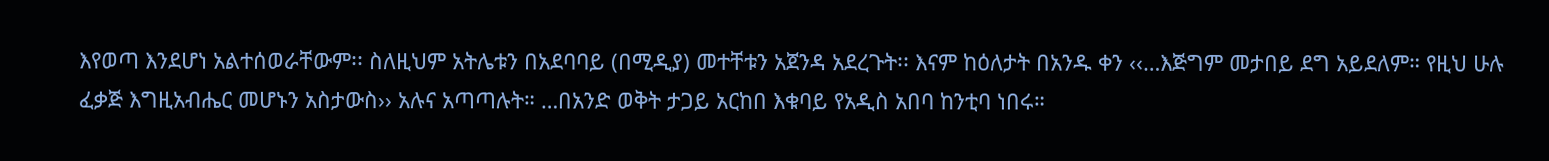እየወጣ እንደሆነ አልተሰወራቸውም፡፡ ስለዚህም አትሌቱን በአደባባይ (በሚዲያ) መተቸቱን አጀንዳ አደረጉት፡፡ እናም ከዕለታት በአንዱ ቀን ‹‹…እጅግም መታበይ ደግ አይደለም። የዚህ ሁሉ ፈቃጅ እግዚአብሔር መሆኑን አስታውስ›› አሉና አጣጣሉት። …በአንድ ወቅት ታጋይ አርከበ እቁባይ የአዲስ አበባ ከንቲባ ነበሩ።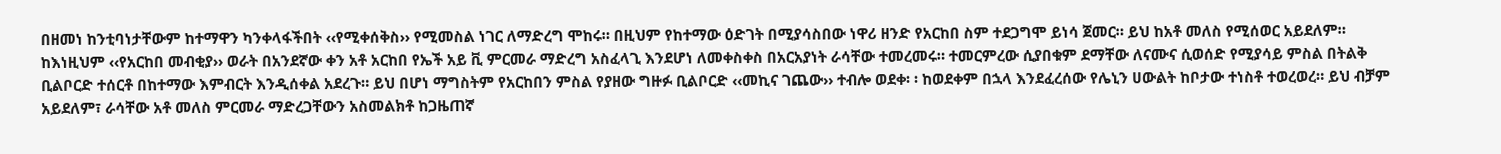በዘመነ ከንቲባነታቸውም ከተማዋን ካንቀላፋችበት ‹‹የሚቀሰቅስ›› የሚመስል ነገር ለማድረግ ሞከሩ። በዚህም የከተማው ዕድገት በሚያሳስበው ነዋሪ ዘንድ የአርከበ ስም ተደጋግሞ ይነሳ ጀመር። ይህ ከአቶ መለስ የሚሰወር አይደለም። ከእነዚህም ‹‹የአርከበ መብቂያ›› ወራት በአንደኛው ቀን አቶ አርከበ የኤች አይ ቪ ምርመራ ማድረግ አስፈላጊ እንደሆነ ለመቀስቀስ በአርአያነት ራሳቸው ተመረመሩ። ተመርምረው ሲያበቁም ደማቸው ለናሙና ሲወሰድ የሚያሳይ ምስል በትልቅ ቢልቦርድ ተሰርቶ በከተማው እምብርት እንዲሰቀል አደረጉ። ይህ በሆነ ማግስትም የአርከበን ምስል የያዘው ግዙፉ ቢልቦርድ ‹‹መኪና ገጨው›› ተብሎ ወደቀ፡ ፡ ከወደቀም በኋላ እንደፈረሰው የሌኒን ሀውልት ከቦታው ተነስቶ ተወረወረ። ይህ ብቻም አይደለም፣ ራሳቸው አቶ መለስ ምርመራ ማድረጋቸውን አስመልክቶ ከጋዜጠኛ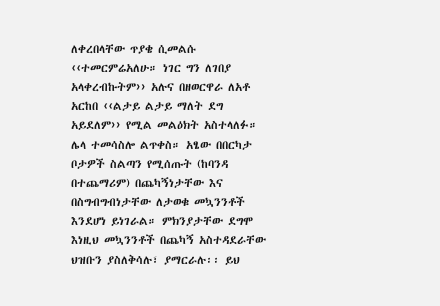ለቀረበላቸው ጥያቄ ሲመልሱ ‹‹ተመርምሬአለሁ። ነገር ግን ለገበያ አላቀረብኩትም›› አሉና በዘወርዋራ ለአቶ አርከበ ‹‹ልታይ ልታይ ማለት ደግ አይደለም›› የሚል መልዕክት አስተላለፉ።
ሌላ ተመሳስሎ ልጥቀስ። አፄው በበርካታ ቦታዎች ስልጣን የሚሰጡት (ከባንዳ በተጨማሪም) በጨካኝነታቸው እና በስግብግብነታቸው ለታወቁ መኳንንቶች እንደሆነ ይነገራል። ምክንያታቸው ደግሞ እነዚህ መኳንንቶች በጨካኝ አስተዳደራቸው ህዝቡን ያስለቅሳሉ፣ ያማርራሉ፡፡ ይህ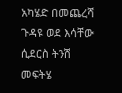አካሄድ በመጨረሻ ጉዳዩ ወደ እሳቸው ሲደርስ ትንሽ መፍትሄ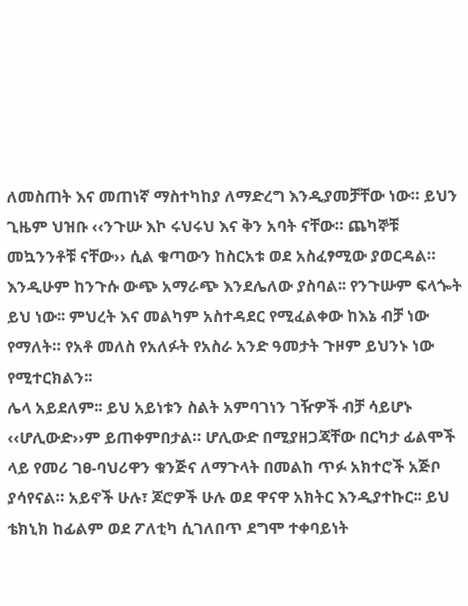ለመስጠት እና መጠነኛ ማስተካከያ ለማድረግ እንዲያመቻቸው ነው። ይህን ጊዜም ህዝቡ ‹‹ንጉሡ እኮ ሩህሩህ እና ቅን አባት ናቸው። ጨካኞቹ መኳንንቶቹ ናቸው›› ሲል ቁጣውን ከስርአቱ ወደ አስፈፃሚው ያወርዳል። እንዲሁም ከንጉሱ ውጭ አማራጭ እንደሌለው ያስባል፡፡ የንጉሡም ፍላጐት ይህ ነው፡፡ ምህረት እና መልካም አስተዳደር የሚፈልቀው ከእኔ ብቻ ነው የማለት። የአቶ መለስ የአለፉት የአስራ አንድ ዓመታት ጉዞም ይህንኑ ነው የሚተርክልን፡፡
ሌላ አይደለም፡፡ ይህ አይነቱን ስልት አምባገነን ገዥዎች ብቻ ሳይሆኑ ‹‹ሆሊውድ››ም ይጠቀምበታል። ሆሊውድ በሚያዘጋጃቸው በርካታ ፊልሞች ላይ የመሪ ገፀ-ባህሪዋን ቁንጅና ለማጉላት በመልከ ጥፉ አክተሮች አጅቦ ያሳየናል። አይኖች ሁሉ፣ ጆሮዎች ሁሉ ወደ ዋናዋ አክትር እንዲያተኩር፡፡ ይህ ቴክኒክ ከፊልም ወደ ፖለቲካ ሲገለበጥ ደግሞ ተቀባይነት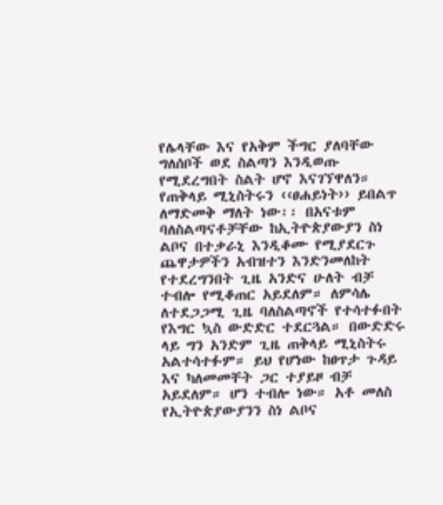የሌላቸው እና የአቅም ችግር ያለባቸው ግለሰቦች ወደ ስልጣን እንዲወጡ የሚደረግበት ስልት ሆኖ እናገኘዋለን። የጠቅላይ ሚኒስትሩን ‹‹ፀሐይነት›› ይበልጥ ለማድመቅ ማለት ነው፡፡ በአናቱም ባለስልጣናቶቻቸው ከኢትዮጵያውያን ስነ ልቦና በተቃራኒ እንዲቆሙ የሚያደርጉ ጨዋታዎችን አብዝተን እንድንመለከት የተደረግንበት ጊዜ አንድና ሁለት ብቻ ተብሎ የሚቆጠር አይደለም። ለምሳሌ ለተደጋጋሚ ጊዜ ባለስልጣኖች የተሳተፉበት የእግር ኳስ ውድድር ተደርጓል። በውድድሩ ላይ ግን አንድም ጊዜ ጠቅላይ ሚኒስትሩ አልተሳተፉም። ይህ የሆነው ከፀጥታ ጉዳይ እና ካለመመቸት ጋር ተያይዞ ብቻ አይደለም። ሆን ተብሎ ነው። አቶ መለስ የኢትዮጵያውያንን ስነ ልቦና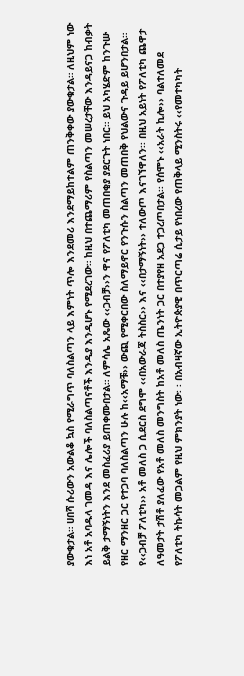ያውቁታል። ሀበሻ ሱሪውን አውልቆ ኳስ የሚራግጥ ባለስልጣን ላይ እምነት ጥሎ እንደመሪ እንደማይከተልም ጠንቅቀው ያውቁታል። ለዚህም ነው እነ አቶ አባዱላ ገመዳ እና ሌሎች ባለስልጣናቶች እንዲያ እንዲሆኑ የሚደረገው። ከዚህ በተጨማሪም የስልጣን መሠረታቸው እንዳይናጋ ከብቃት ይልቅ ታማኝነትን እንደ መስፈሪያ ይጠቀሙበታል። ለምሳሌ አጼው ‹‹ጋብቻ››ን ዋና የፖለቲካ መጠበቂያ ያደርጉት ነበር። ይህ አካሄድም ከንጉሡ የዘር ማንዘር ጋር የተጋባ ባለስልጣን ሁሉ ከ‹‹አማቹ›› ውጪ የሚቀርበው ስለማይኖር የንጉሱን ስልጣን መጠበቅ የህልውና ጉዳይ ይሆንበታል። የ‹‹ጋብቻ ፖለቲካ›› አቶ መለስ ጋ ሲደርስ ደግሞ ‹‹በአውራጃ ትስስር›› እና ‹‹በታማኝነት›› ተለውጦ እናገኘዋለን፡፡ በዚህ አይነት የፖለቲካ ጨዋታ ለዓመታት ታሽቶ ያለፈው የአቶ መለስ መንግስት ከአቶ መለስ ጤንነት ጋር በተያየዘ አደጋ ተጋረጦበታል፡፡ የሰሞኑ ‹‹አራት ኪሎ›› ባልተለመደ የፖለቲካ ትኩሳት መጋልም የዚህ ምክንያት ነው፡ ፡ በአብዛኛው ኢትዮጵያዊ በጥርጣሬ ሲታይ የነበረው የጠቅላይ ሚንስትሩ ‹‹የመተካካት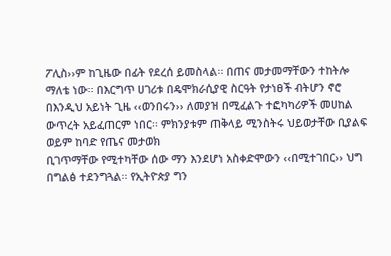ፖሊስ››ም ከጊዜው በፊት የደረሰ ይመስላል፡፡ በጠና መታመማቸውን ተከትሎ ማለቴ ነው፡፡ በእርግጥ ሀገሪቱ በዴሞክራሲያዊ ስርዓት የታነፀች ብትሆን ኖሮ በእንዲህ አይነት ጊዜ ‹‹ወንበሩን›› ለመያዝ በሚፈልጉ ተፎካካሪዎች መሀከል ውጥረት አይፈጠርም ነበር፡፡ ምክንያቱም ጠቅላይ ሚንስትሩ ህይወታቸው ቢያልፍ ወይም ከባድ የጤና መታወክ
ቢገጥማቸው የሚተካቸው ሰው ማን እንደሆነ አስቀድሞውን ‹‹በሚተገበር›› ህግ በግልፅ ተደንግጓል፡፡ የኢትዮጵያ ግን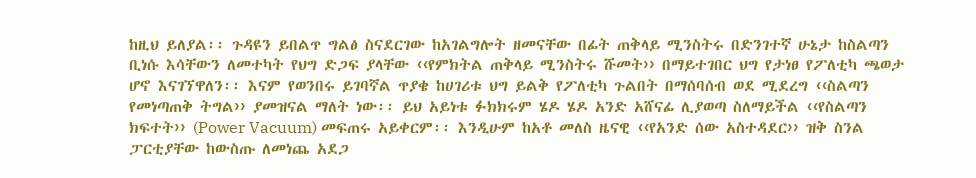ከዚህ ይለያል፡፡ ጉዳዩን ይበልጥ ግልፅ ስናደርገው ከአገልግሎት ዘመናቸው በፊት ጠቅላይ ሚንስትሩ በድንገተኛ ሁኔታ ከስልጣን ቢነሱ እሳቸውን ለመተካት የህግ ድጋፍ ያላቸው ‹‹የምክትል ጠቅላይ ሚንስትሩ ሹመት›› በማይተገበር ህግ የታነፀ የፖለቲካ ጫወታ ሆኖ እናገኘዋለን፡፡ እናም የወንበሩ ይገባኛል ጥያቄ ከሀገሪቱ ህግ ይልቅ የፖለቲካ ጉልበት በማሰባሰብ ወደ ሚደረግ ‹‹ስልጣን የመነጣጠቅ ትግል›› ያመዝናል ማለት ነው፡፡ ይህ አይነቱ ፉክክሩም ሄዶ ሄዶ አንድ አሸናፊ ሊያወጣ ስለማይችል ‹‹የስልጣን ክፍተት›› (Power Vacuum) መፍጠሩ አይቀርም፡፡ እንዲሁም ከአቶ መለስ ዜናዊ ‹‹የአንድ ሰው አስተዳደር›› ዝቅ ስንል ፓርቲያቸው ከውስጡ ለመነጨ አደጋ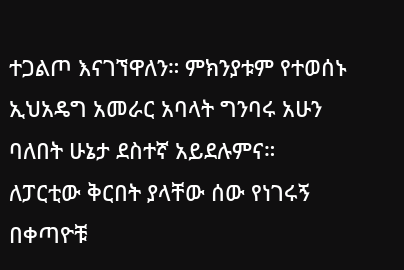ተጋልጦ እናገኘዋለን። ምክንያቱም የተወሰኑ ኢህአዴግ አመራር አባላት ግንባሩ አሁን ባለበት ሁኔታ ደስተኛ አይደሉምና። ለፓርቲው ቅርበት ያላቸው ሰው የነገሩኝ በቀጣዮቹ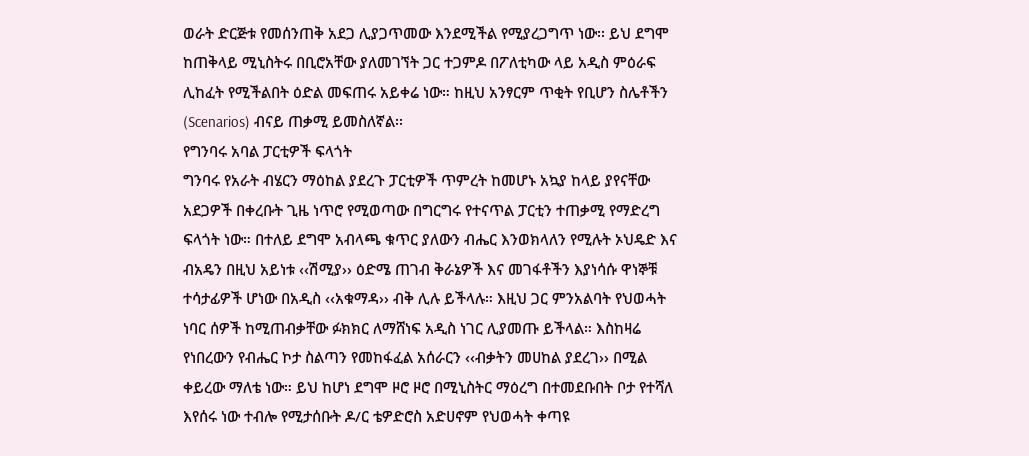ወራት ድርጅቱ የመሰንጠቅ አደጋ ሊያጋጥመው እንደሚችል የሚያረጋግጥ ነው፡፡ ይህ ደግሞ ከጠቅላይ ሚኒስትሩ በቢሮአቸው ያለመገኘት ጋር ተጋምዶ በፖለቲካው ላይ አዲስ ምዕራፍ ሊከፈት የሚችልበት ዕድል መፍጠሩ አይቀሬ ነው። ከዚህ አንፃርም ጥቂት የቢሆን ስሌቶችን (Scenarios) ብናይ ጠቃሚ ይመስለኛል፡፡
የግንባሩ አባል ፓርቲዎች ፍላጎት
ግንባሩ የአራት ብሄርን ማዕከል ያደረጉ ፓርቲዎች ጥምረት ከመሆኑ አኳያ ከላይ ያየናቸው አደጋዎች በቀረቡት ጊዜ ነጥሮ የሚወጣው በግርግሩ የተናጥል ፓርቲን ተጠቃሚ የማድረግ ፍላጎት ነው። በተለይ ደግሞ አብላጫ ቁጥር ያለውን ብሔር እንወክላለን የሚሉት ኦህዴድ እና ብአዴን በዚህ አይነቱ ‹‹ሽሚያ›› ዕድሜ ጠገብ ቅራኔዎች እና መገፋቶችን እያነሳሱ ዋነኞቹ ተሳታፊዎች ሆነው በአዲስ ‹‹አቁማዳ›› ብቅ ሊሉ ይችላሉ። እዚህ ጋር ምንአልባት የህወሓት ነባር ሰዎች ከሚጠብቃቸው ፉክክር ለማሸነፍ አዲስ ነገር ሊያመጡ ይችላል። እስከዛሬ የነበረውን የብሔር ኮታ ስልጣን የመከፋፈል አሰራርን ‹‹ብቃትን መሀከል ያደረገ›› በሚል ቀይረው ማለቴ ነው። ይህ ከሆነ ደግሞ ዞሮ ዞሮ በሚኒስትር ማዕረግ በተመደቡበት ቦታ የተሻለ እየሰሩ ነው ተብሎ የሚታሰቡት ዶ/ር ቴዎድሮስ አድሀኖም የህወሓት ቀጣዩ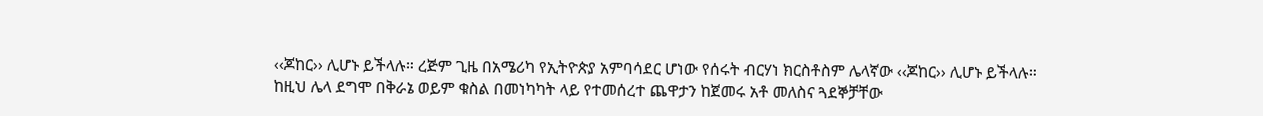‹‹ጆከር›› ሊሆኑ ይችላሉ። ረጅም ጊዜ በአሜሪካ የኢትዮጵያ አምባሳደር ሆነው የሰሩት ብርሃነ ክርስቶስም ሌላኛው ‹‹ጆከር›› ሊሆኑ ይችላሉ። ከዚህ ሌላ ደግሞ በቅራኔ ወይም ቁስል በመነካካት ላይ የተመሰረተ ጨዋታን ከጀመሩ አቶ መለስና ጓደኞቻቸው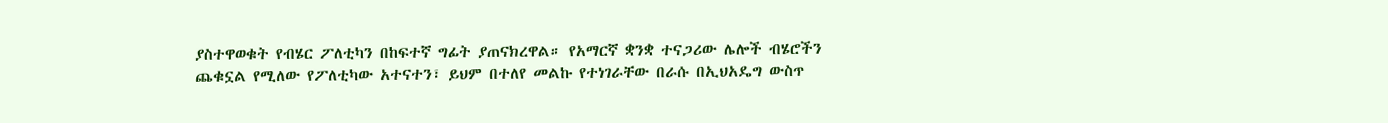ያስተዋወቁት የብሄር ፖለቲካን በከፍተኛ ግፊት ያጠናክረዋል። የአማርኛ ቋንቋ ተናጋሪው ሌሎች ብሄሮችን ጨቁኗል የሚለው የፖለቲካው አተናተን፣ ይህም በተለየ መልኩ የተነገራቸው በራሱ በኢህአዴግ ውስጥ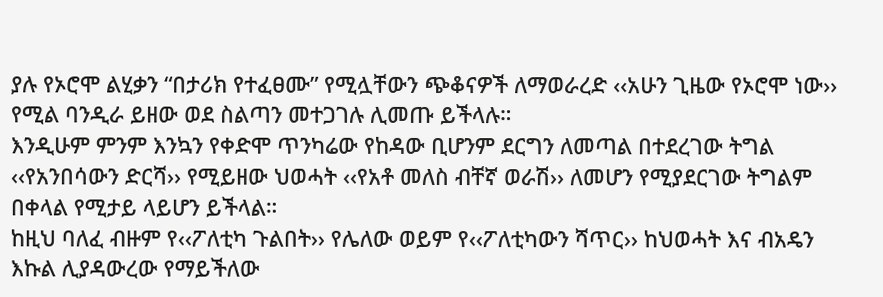ያሉ የኦሮሞ ልሂቃን “በታሪክ የተፈፀሙ” የሚሏቸውን ጭቆናዎች ለማወራረድ ‹‹አሁን ጊዜው የኦሮሞ ነው›› የሚል ባንዲራ ይዘው ወደ ስልጣን መተጋገሉ ሊመጡ ይችላሉ።
እንዲሁም ምንም እንኳን የቀድሞ ጥንካሬው የከዳው ቢሆንም ደርግን ለመጣል በተደረገው ትግል ‹‹የአንበሳውን ድርሻ›› የሚይዘው ህወሓት ‹‹የአቶ መለስ ብቸኛ ወራሽ›› ለመሆን የሚያደርገው ትግልም በቀላል የሚታይ ላይሆን ይችላል።
ከዚህ ባለፈ ብዙም የ‹‹ፖለቲካ ጉልበት›› የሌለው ወይም የ‹‹ፖለቲካውን ሻጥር›› ከህወሓት እና ብአዴን እኩል ሊያዳውረው የማይችለው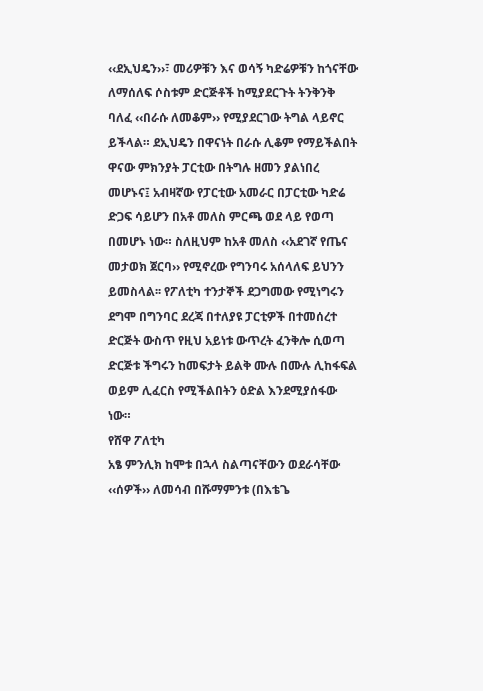‹‹ደኢህዴን››፣ መሪዎቹን እና ወሳኝ ካድሬዎቹን ከጎናቸው ለማሰለፍ ሶስቱም ድርጅቶች ከሚያደርጉት ትንቅንቅ ባለፈ ‹‹በራሱ ለመቆም›› የሚያደርገው ትግል ላይኖር ይችላል። ደኢህዴን በዋናነት በራሱ ሊቆም የማይችልበት ዋናው ምክንያት ፓርቲው በትግሉ ዘመን ያልነበረ መሆኑና፤ አብዛኛው የፓርቲው አመራር በፓርቲው ካድሬ ድጋፍ ሳይሆን በአቶ መለስ ምርጫ ወደ ላይ የወጣ በመሆኑ ነው። ስለዚህም ከአቶ መለስ ‹‹አደገኛ የጤና መታወክ ጀርባ›› የሚኖረው የግንባሩ አሰላለፍ ይህንን ይመስላል፡፡ የፖለቲካ ተንታኞች ደጋግመው የሚነግሩን ደግሞ በግንባር ደረጃ በተለያዩ ፓርቲዎች በተመሰረተ ድርጅት ውስጥ የዚህ አይነቱ ውጥረት ፈንቅሎ ሲወጣ ድርጅቱ ችግሩን ከመፍታት ይልቅ ሙሉ በሙሉ ሊከፋፍል ወይም ሊፈርስ የሚችልበትን ዕድል እንደሚያሰፋው ነው።
የሸዋ ፖለቲካ
አፄ ምንሊክ ከሞቱ በኋላ ስልጣናቸውን ወደራሳቸው ‹‹ሰዎች›› ለመሳብ በሹማምንቱ (በእቴጌ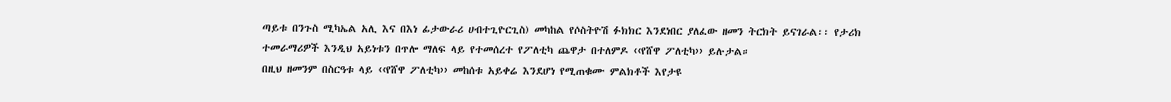ጣይቱ በንጉስ ሚካኤል አሊ እና በእነ ፊታውራሪ ሀብተጊዮርጊስ) መካከል የሶስትዮሽ ፉክክር እንደነበር ያለፈው ዘመን ትርክት ይናገራል፡፡ የታሪክ ተመራማሪዎች እንዲህ አይነቱን በጥሎ ማለፍ ላይ የተመሰረተ የፖለቲካ ጨዋታ በተለምዶ ‹‹የሸዋ ፖለቲካ›› ይሉታል።
በዚህ ዘመንም በስርዓቱ ላይ ‹‹የሸዋ ፖለቲካ›› መከሰቱ አይቀሬ እንደሆነ የሚጠቁሙ ምልክቶች እየታዩ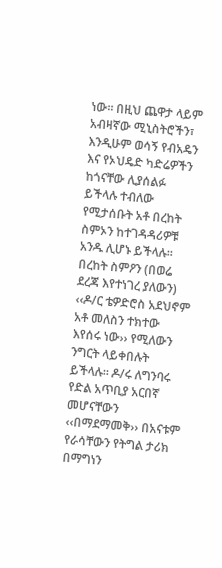ነው፡፡ በዚህ ጨዋታ ላይም አብዛኛው ሚኒስትሮችን፣ እንዲሁም ወሳኝ የብአዴን እና የኦህዴድ ካድሬዎችን ከጎናቸው ሊያሰልፉ ይችላሉ ተብለው የሚታሰቡት አቶ በረከት ስምኦን ከተገዳዳሪዎቹ አንዱ ሊሆኑ ይችላሉ። በረከት ስምዖን (በወሬ ደረጃ እየተነገረ ያለውን) ‹‹ዶ/ር ቴዎድሮስ አደህኖም አቶ መለስን ተክተው እየሰሩ ነው›› የሚለውን ንግርት ላይቀበሉት ይችላሉ። ዶ/ሩ ለግንባሩ የድል አጥቢያ አርበኛ መሆናቸውን ‹‹በማደማመቅ›› በአናቱም የራሳቸውን የትግል ታሪክ በማግነን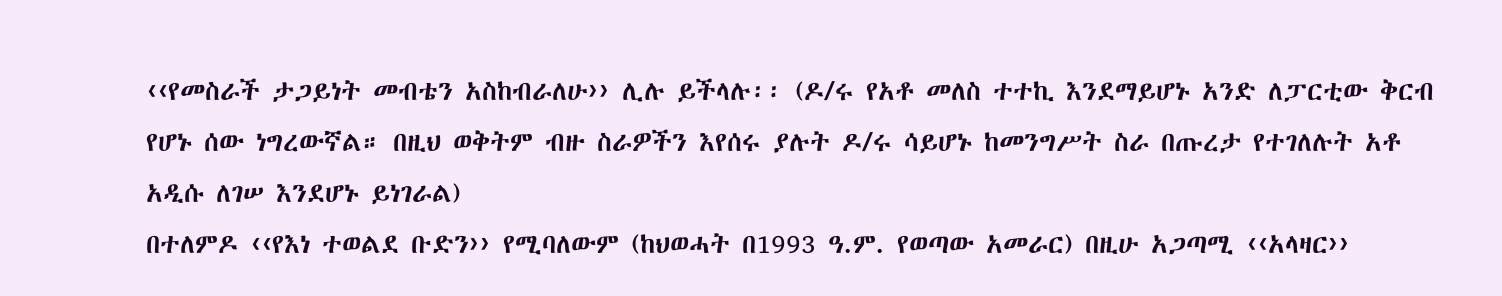‹‹የመስራች ታጋይነት መብቴን አስከብራለሁ›› ሊሉ ይችላሉ፡፡ (ዶ/ሩ የአቶ መለስ ተተኪ እንደማይሆኑ አንድ ለፓርቲው ቅርብ የሆኑ ሰው ነግረውኛል። በዚህ ወቅትም ብዙ ስራዎችን እየሰሩ ያሉት ዶ/ሩ ሳይሆኑ ከመንግሥት ስራ በጡረታ የተገለሉት አቶ አዲሱ ለገሠ እንደሆኑ ይነገራል)
በተለምዶ ‹‹የእነ ተወልደ ቡድን›› የሚባለውም (ከህወሓት በ1993 ዓ.ም. የወጣው አመራር) በዚሁ አጋጣሚ ‹‹አላዛር››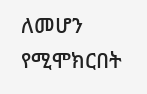ለመሆን የሚሞክርበት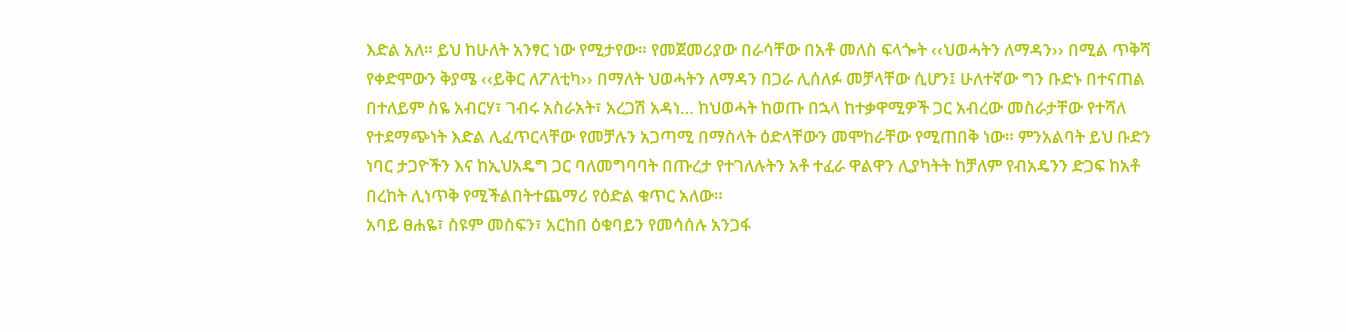እድል አለ። ይህ ከሁለት አንፃር ነው የሚታየው። የመጀመሪያው በራሳቸው በአቶ መለስ ፍላጐት ‹‹ህወሓትን ለማዳን›› በሚል ጥቅሻ የቀድሞውን ቅያሜ ‹‹ይቅር ለፖለቲካ›› በማለት ህወሓትን ለማዳን በጋራ ሊሰለፉ መቻላቸው ሲሆን፤ ሁለተኛው ግን ቡድኑ በተናጠል በተለይም ስዬ አብርሃ፣ ገብሩ አስራአት፣ አረጋሽ አዳነ… ከህወሓት ከወጡ በኋላ ከተቃዋሚዎች ጋር አብረው መስራታቸው የተሻለ የተደማጭነት እድል ሊፈጥርላቸው የመቻሉን አጋጣሚ በማስላት ዕድላቸውን መሞከራቸው የሚጠበቅ ነው። ምንአልባት ይህ ቡድን ነባር ታጋዮችን እና ከኢህአዴግ ጋር ባለመግባባት በጡረታ የተገለሉትን አቶ ተፈራ ዋልዋን ሊያካትት ከቻለም የብአዴንን ድጋፍ ከአቶ በረከት ሊነጥቅ የሚችልበትተጨማሪ የዕድል ቁጥር አለው።
አባይ ፀሐዬ፣ ስዩም መስፍን፣ አርከበ ዕቁባይን የመሳሰሉ አንጋፋ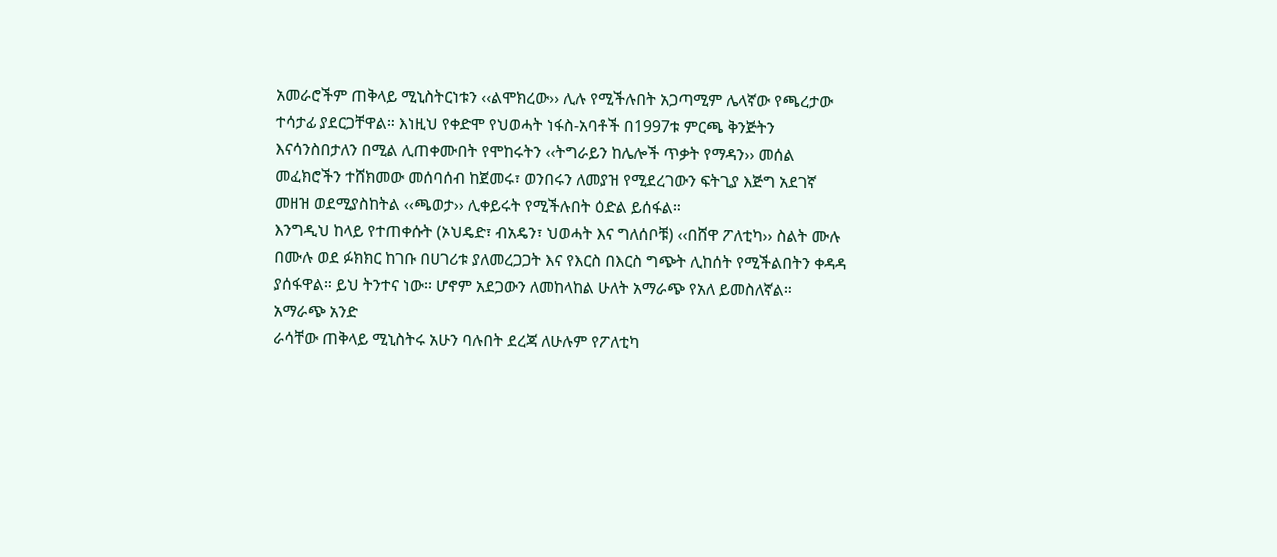አመራሮችም ጠቅላይ ሚኒስትርነቱን ‹‹ልሞክረው›› ሊሉ የሚችሉበት አጋጣሚም ሌላኛው የጫረታው ተሳታፊ ያደርጋቸዋል። እነዚህ የቀድሞ የህወሓት ነፋስ-አባቶች በ1997ቱ ምርጫ ቅንጅትን እናሳንስበታለን በሚል ሊጠቀሙበት የሞከሩትን ‹‹ትግራይን ከሌሎች ጥቃት የማዳን›› መሰል መፈክሮችን ተሸክመው መሰባሰብ ከጀመሩ፣ ወንበሩን ለመያዝ የሚደረገውን ፍትጊያ እጅግ አደገኛ መዘዝ ወደሚያስከትል ‹‹ጫወታ›› ሊቀይሩት የሚችሉበት ዕድል ይሰፋል።
እንግዲህ ከላይ የተጠቀሱት (ኦህዴድ፣ ብአዴን፣ ህወሓት እና ግለሰቦቹ) ‹‹በሸዋ ፖለቲካ›› ስልት ሙሉ በሙሉ ወደ ፉክክር ከገቡ በሀገሪቱ ያለመረጋጋት እና የእርስ በእርስ ግጭት ሊከሰት የሚችልበትን ቀዳዳ ያሰፋዋል። ይህ ትንተና ነው፡፡ ሆኖም አደጋውን ለመከላከል ሁለት አማራጭ የአለ ይመስለኛል።
አማራጭ አንድ
ራሳቸው ጠቅላይ ሚኒስትሩ አሁን ባሉበት ደረጃ ለሁሉም የፖለቲካ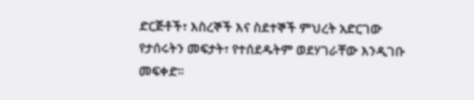ድርጅቶች፣ እስረኞች እና ስደተኞች ምህረት አድርገው የታሰሩትን መፍታት፣ የተሰደዱትም ወደሃገራቸው እንዲገቡ መፍቀድ፡፡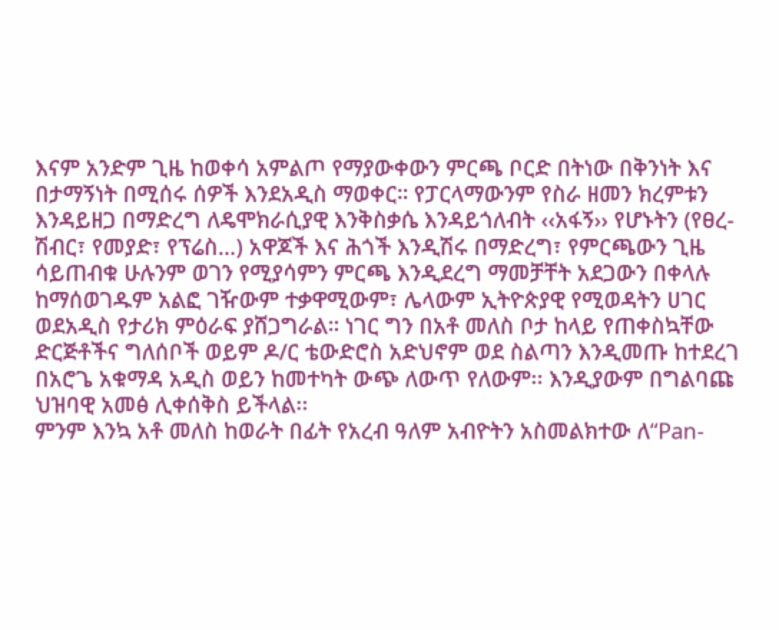እናም አንድም ጊዜ ከወቀሳ አምልጦ የማያውቀውን ምርጫ ቦርድ በትነው በቅንነት እና በታማኝነት በሚሰሩ ሰዎች እንደአዲስ ማወቀር። የፓርላማውንም የስራ ዘመን ክረምቱን እንዳይዘጋ በማድረግ ለዴሞክራሲያዊ እንቅስቃሴ እንዳይጎለብት ‹‹አፋኝ›› የሆኑትን (የፀረ-ሽብር፣ የመያድ፣ የፕሬስ…) አዋጆች እና ሕጎች እንዲሽሩ በማድረግ፣ የምርጫውን ጊዜ ሳይጠብቁ ሁሉንም ወገን የሚያሳምን ምርጫ እንዲደረግ ማመቻቸት አደጋውን በቀላሉ ከማሰወገዱም አልፎ ገዥውም ተቃዋሚውም፣ ሌላውም ኢትዮጵያዊ የሚወዳትን ሀገር ወደአዲስ የታሪክ ምዕራፍ ያሸጋግራል። ነገር ግን በአቶ መለስ ቦታ ከላይ የጠቀስኳቸው ድርጅቶችና ግለሰቦች ወይም ዶ/ር ቴውድሮስ አድህኖም ወደ ስልጣን እንዲመጡ ከተደረገ በአሮጌ አቁማዳ አዲስ ወይን ከመተካት ውጭ ለውጥ የለውም፡፡ እንዲያውም በግልባጩ ህዝባዊ አመፅ ሊቀሰቅስ ይችላል፡፡
ምንም እንኳ አቶ መለስ ከወራት በፊት የአረብ ዓለም አብዮትን አስመልክተው ለ“Pan-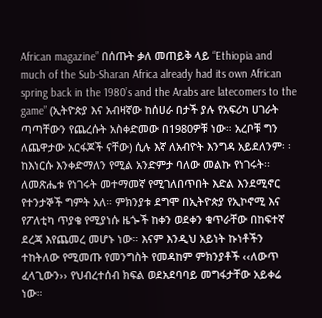African magazine” በሰጡት ቃለ መጠይቅ ላይ “Ethiopia and much of the Sub-Sharan Africa already had its own African spring back in the 1980’s and the Arabs are latecomers to the game” (ኢትዮጵያ እና አብዛኛው ከሰሀራ በታች ያሉ የአፍሪካ ሀገራት ጣጣቸውን የጨረሱት አስቀድመው በ1980ዎቹ ነው። አረቦቹ ግን ለጨዋታው አርፋጆች ናቸው) ሲሉ እኛ ለአብዮት እንግዳ አይደለንም፡ ፡ ከእነርሱ እንቀድማለን የሚል አንድምታ ባለው መልኩ የነገሩት፡፡ ለመጽሔቱ የነገሩት መተማመኛ የሚገለበጥበት እድል እንደሚኖር የተንታኞች ግምት አለ። ምክንያቱ ደግሞ በኢትዮጵያ የኢኮኖሚ እና የፖለቲካ ጥያቄ የሚያነሱ ዜጐች ከቀን ወደቀን ቁጥራቸው በከፍተኛ ደረጃ እየጨመረ መሆኑ ነው። እናም እንዲህ አይነት ኩነቶችን ተከትለው የሚመጡ የመንግስት የመዳከም ምክንያቶች ‹‹ለውጥ ፈላጊውን›› የህብረተሰብ ክፍል ወደአደባባይ መግፋታቸው አይቀሬ ነው።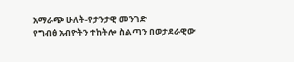አማራጭ ሁለት-የታንታዊ መንገድ
የግብፅ አብዮትን ተከትሎ ስልጣን በወታደራዊው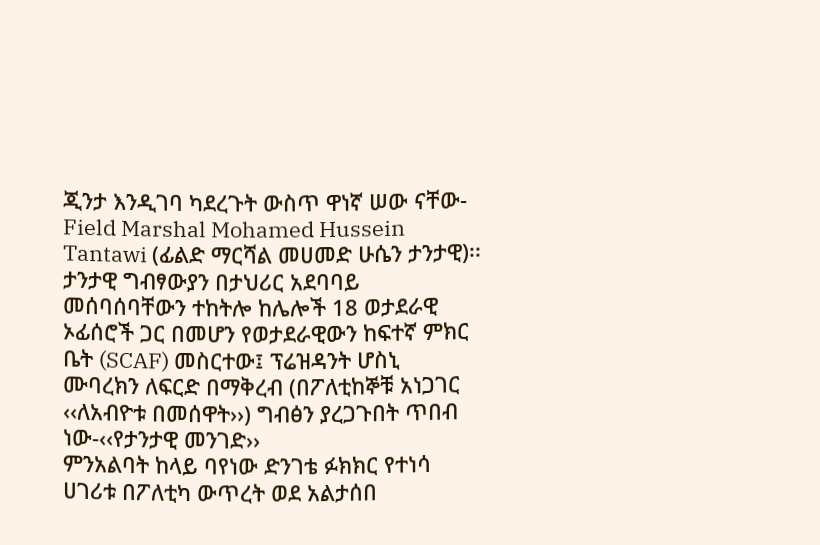ጂንታ እንዲገባ ካደረጉት ውስጥ ዋነኛ ሠው ናቸው-Field Marshal Mohamed Hussein Tantawi (ፊልድ ማርሻል መሀመድ ሁሴን ታንታዊ)፡፡ ታንታዊ ግብፃውያን በታህሪር አደባባይ መሰባሰባቸውን ተከትሎ ከሌሎች 18 ወታደራዊ ኦፊሰሮች ጋር በመሆን የወታደራዊውን ከፍተኛ ምክር ቤት (SCAF) መስርተው፤ ፕሬዝዳንት ሆስኒ ሙባረክን ለፍርድ በማቅረብ (በፖለቲከኞቹ አነጋገር ‹‹ለአብዮቱ በመሰዋት››) ግብፅን ያረጋጉበት ጥበብ ነው-‹‹የታንታዊ መንገድ››
ምንአልባት ከላይ ባየነው ድንገቴ ፉክክር የተነሳ ሀገሪቱ በፖለቲካ ውጥረት ወደ አልታሰበ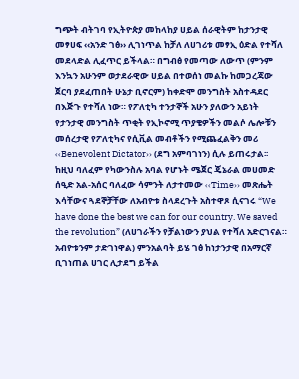ግጭት ብትገባ የኢትዮጵያ መከላከያ ሀይል ሰራዊትም ከታንታዊ መፃሀፍ ‹‹አንድ ገፅ›› ሊገነጥል ከቻለ ለሀገሪቱ መፃኢ ዕድል የተሻለ መደላድል ሊፈጥር ይችላል። በግብፅ የመጣው ለውጥ (ምንም እንኳን አሁንም ወታደራዊው ሀይል በተወሰነ መልኩ ከመጋረጃው ጀርባ ያደፈጠበት ሁኔታ ቢኖርም) ከቀድሞ መንግስት አስተዳደር በእጅጉ የተሻለ ነው። የፖለቲካ ተንታኞች አሁን ያለውን አይነት የታንታዊ መንግስት ጥቂት የኢኮኖሚ ጥያቄዎችን መልሶ ሌሎቹን መሰረታዊ የፖለቲካና የሲቪል መብቶችን የሚጨፈልቅን መሪ ‹‹Benevolent Dictator›› (ደግ አምባገነን) ሲሉ ይጠሩታል፡፡
ከዚህ ባለፈም የካውንስሉ አባል የሆኑት ሜጀር ጄኔራል መሀመድ ሰዒድ አል-አሰር ባለፈው ሳምንት ለታተመው ‹‹Time›› መጽሔት እሳቸውና ጓደኞቻቸው ለአብዮቱ ስላደረጉት አስተዋጾ ሲናገሩ “We have done the best we can for our country. We saved the revolution” (ለሀገራችን የቻልነውን ያህል የተሻለ አድርገናል። አብዮቱንም ታድገነዋል) ምንአልባት ይሄ ገፅ ከነታንታዊ በአማርኛ ቢገነጠል ሀገር ሊታደግ ይችል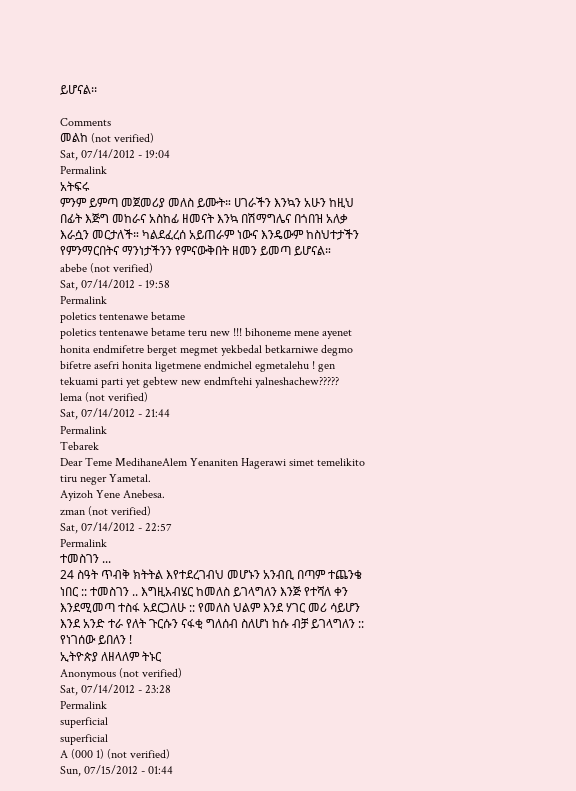ይሆናል፡፡

Comments
መልከ (not verified)
Sat, 07/14/2012 - 19:04
Permalink
አትፍሩ
ምንም ይምጣ መጀመሪያ መለስ ይሙት። ሀገራችን እንኳን አሁን ከዚህ በፊት እጅግ መከራና አስከፊ ዘመናት እንኳ በሽማግሌና በጎበዝ አለቃ እራሷን መርታለች። ካልደፈረሰ አይጠራም ነውና እንዴውም ከስህተታችን የምንማርበትና ማንነታችንን የምናውቅበት ዘመን ይመጣ ይሆናል።
abebe (not verified)
Sat, 07/14/2012 - 19:58
Permalink
poletics tentenawe betame
poletics tentenawe betame teru new !!! bihoneme mene ayenet honita endmifetre berget megmet yekbedal betkarniwe degmo bifetre asefri honita ligetmene endmichel egmetalehu ! gen tekuami parti yet gebtew new endmftehi yalneshachew?????
lema (not verified)
Sat, 07/14/2012 - 21:44
Permalink
Tebarek
Dear Teme MedihaneAlem Yenaniten Hagerawi simet temelikito tiru neger Yametal.
Ayizoh Yene Anebesa.
zman (not verified)
Sat, 07/14/2012 - 22:57
Permalink
ተመስገን ...
24 ስዓት ጥብቅ ክትትል እየተደረገብህ መሆኑን አንብቢ በጣም ተጨንቄ ነበር :: ተመስገን .. እግዚአብሄር ከመለስ ይገላግለን እንጅ የተሻለ ቀን እንደሚመጣ ተስፋ አደርጋለሁ :: የመለስ ህልም እንደ ሃገር መሪ ሳይሆን እንደ አንድ ተራ የለት ጉርሱን ናፋቂ ግለሰብ ስለሆነ ከሱ ብቻ ይገላግለን ::
የነገሰው ይበለን !
ኢትዮጵያ ለዘላለም ትኑር
Anonymous (not verified)
Sat, 07/14/2012 - 23:28
Permalink
superficial
superficial
A (000 1) (not verified)
Sun, 07/15/2012 - 01:44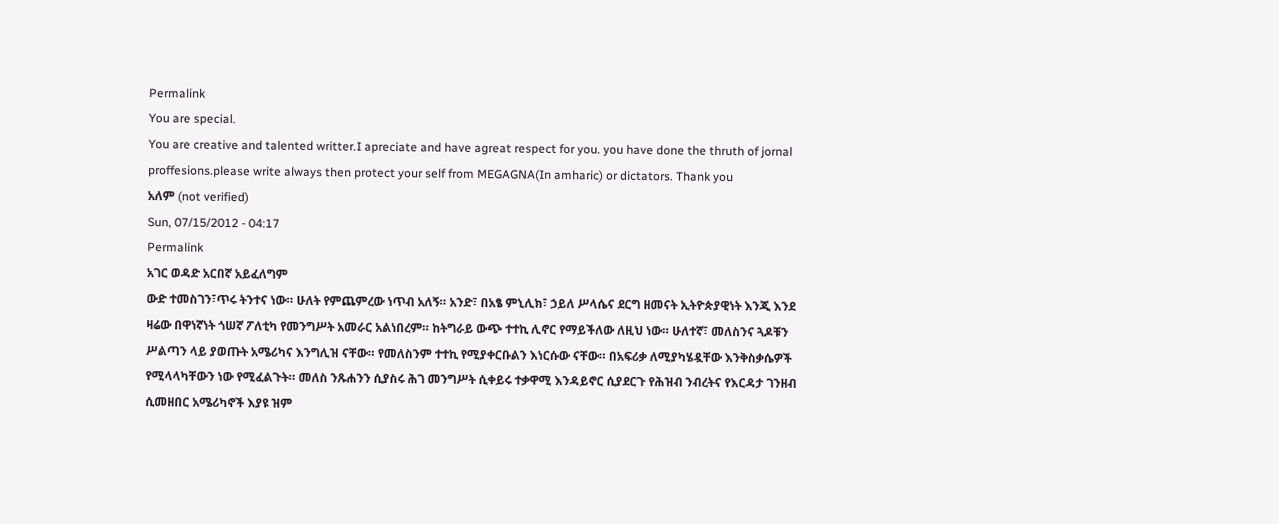Permalink
You are special.
You are creative and talented writter.I apreciate and have agreat respect for you. you have done the thruth of jornal proffesions.please write always then protect your self from MEGAGNA(In amharic) or dictators. Thank you
አለም (not verified)
Sun, 07/15/2012 - 04:17
Permalink
አገር ወዳድ አርበኛ አይፈለግም
ውድ ተመስገን፣ጥሩ ትንተና ነው። ሁለት የምጨምረው ነጥብ አለኝ። አንድ፣ በአፄ ምኒሊክ፣ ኃይለ ሥላሴና ደርግ ዘመናት ኢትዮጵያዊነት እንጂ እንደ ዛሬው በዋነኛነት ጎሠኛ ፖለቲካ የመንግሥት አመራር አልነበረም። ከትግራይ ውጭ ተተኪ ሊኖር የማይችለው ለዚህ ነው። ሁለተኛ፣ መለስንና ጓዶቹን ሥልጣን ላይ ያወጡት አሜሪካና እንግሊዝ ናቸው። የመለስንም ተተኪ የሚያቀርቡልን እነርሱው ናቸው። በአፍሪቃ ለሚያካሄዷቸው እንቅስቃሴዎች የሚላላካቸውን ነው የሚፈልጉት። መለስ ንጹሐንን ሲያስሩ ሕገ መንግሥት ሲቀይሩ ተቃዋሚ እንዳይኖር ሲያደርጉ የሕዝብ ንብረትና የእርዳታ ገንዘብ ሲመዘበር አሜሪካኖች እያዩ ዝም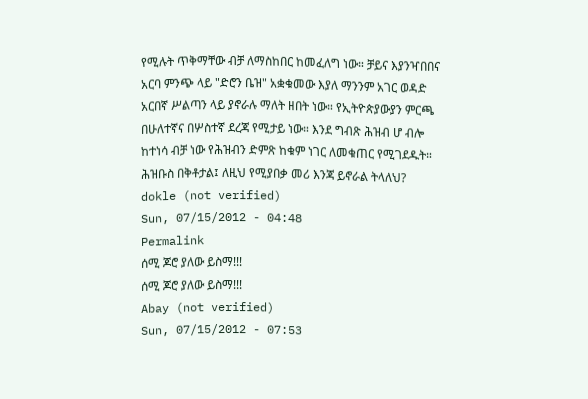የሚሉት ጥቅማቸው ብቻ ለማስከበር ከመፈለግ ነው። ቻይና እያንዣበበና አርባ ምንጭ ላይ "ድሮን ቤዝ" አቋቁመው እያለ ማንንም አገር ወዳድ አርበኛ ሥልጣን ላይ ያኖራሉ ማለት ዘበት ነው። የኢትዮጵያውያን ምርጫ በሁለተኛና በሦስተኛ ደረጃ የሚታይ ነው። እንደ ግብጽ ሕዝብ ሆ ብሎ ከተነሳ ብቻ ነው የሕዝብን ድምጽ ከቁም ነገር ለመቁጠር የሚገደዱት። ሕዝቡስ በቅቶታል፤ ለዚህ የሚያበቃ መሪ እንጃ ይኖራል ትላለህ?
dokle (not verified)
Sun, 07/15/2012 - 04:48
Permalink
ሰሚ ጆሮ ያለው ይስማ!!!
ሰሚ ጆሮ ያለው ይስማ!!!
Abay (not verified)
Sun, 07/15/2012 - 07:53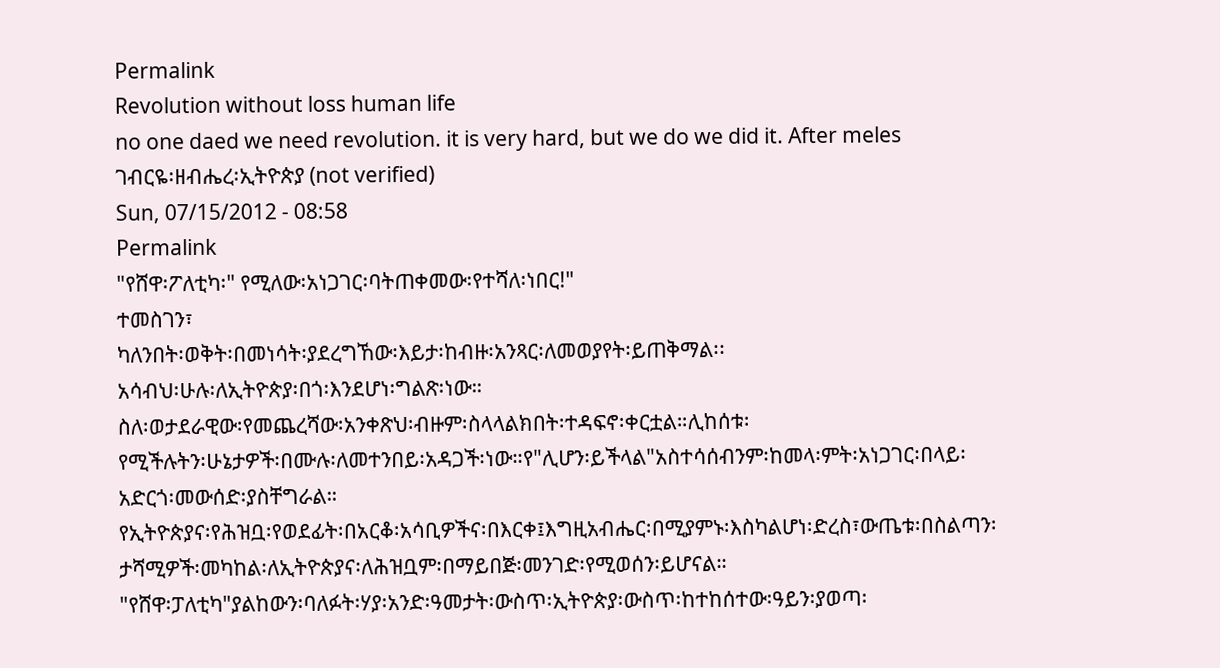Permalink
Revolution without loss human life
no one daed we need revolution. it is very hard, but we do we did it. After meles
ገብርዬ፡ዘብሔረ፡ኢትዮጵያ (not verified)
Sun, 07/15/2012 - 08:58
Permalink
"የሸዋ፡ፖለቲካ፡" የሚለው፡አነጋገር፡ባትጠቀመው፡የተሻለ፡ነበር!"
ተመስገን፣
ካለንበት፡ወቅት፡በመነሳት፡ያደረግኸው፡እይታ፡ከብዙ፡አንጻር፡ለመወያየት፡ይጠቅማል፡፡
አሳብህ፡ሁሉ፡ለኢትዮጵያ፡በጎ፡እንደሆነ፡ግልጽ፡ነው።
ስለ፡ወታደራዊው፡የመጨረሻው፡አንቀጽህ፡ብዙም፡ስላላልክበት፡ተዳፍኖ፡ቀርቷል።ሊከሰቱ፡
የሚችሉትን፡ሁኔታዎች፡በሙሉ፡ለመተንበይ፡አዳጋች፡ነው።የ"ሊሆን፡ይችላል"አስተሳሰብንም፡ከመላ፡ምት፡አነጋገር፡በላይ፡አድርጎ፡መውሰድ፡ያስቸግራል።
የኢትዮጵያና፡የሕዝቧ፡የወደፊት፡በአርቆ፡አሳቢዎችና፡በእርቀ፤እግዚአብሔር፡በሚያምኑ፡እስካልሆነ፡ድረስ፣ውጤቱ፡በስልጣን፡ታሻሚዎች፡መካከል፡ለኢትዮጵያና፡ለሕዝቧም፡በማይበጅ፡መንገድ፡የሚወሰን፡ይሆናል።
"የሸዋ፡ፓለቲካ"ያልከውን፡ባለፉት፡ሃያ፡አንድ፡ዓመታት፡ውስጥ፡ኢትዮጵያ፡ውስጥ፡ከተከሰተው፡ዓይን፡ያወጣ፡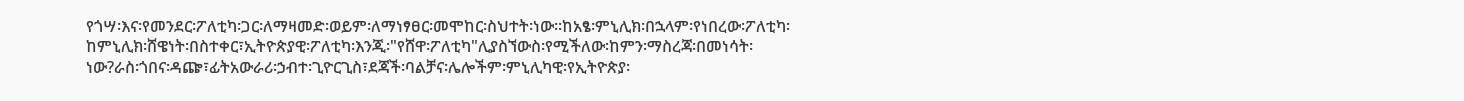የጎሣ፡እና፡የመንደር፡ፖለቲካ፡ጋር፡ለማዛመድ፡ወይም፡ለማነፃፀር፡መሞከር፡ስህተት፡ነው።ከአፄ፡ምኒሊክ፡በኋላም፡የነበረው፡ፖለቲካ፡ከምኒሊክ፡ሸዌነት፡በስተቀር፣ኢትዮጵያዊ፡ፖለቲካ፡እንጂ፡"የሸዋ፡ፖለቲካ"ሊያስኘውስ፡የሚችለው፡ከምን፡ማስረጃ፡በመነሳት፡ነው?ራስ፡ጎበና፡ዳጬ፣ፊትአውራሪ፡ኃብተ፡ጊዮርጊስ፣ደጃች፡ባልቻና፡ሌሎችም፡ምኒሊካዊ፡የኢትዮጵያ፡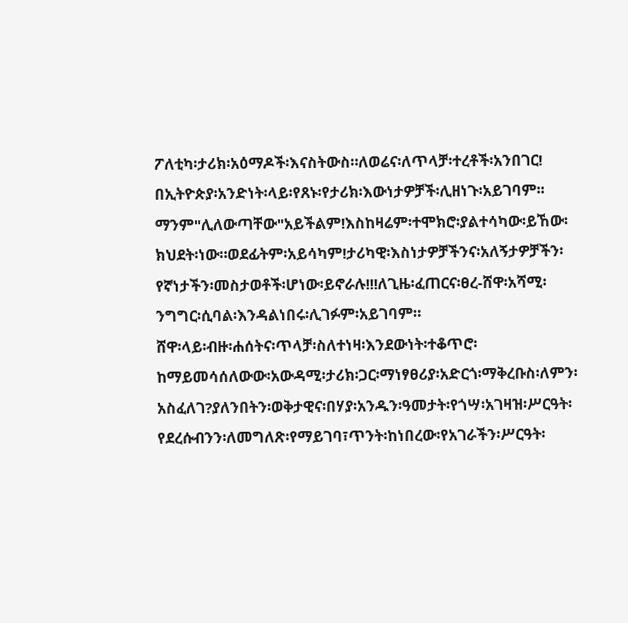ፖለቲካ፡ታሪክ፡አዕማዶች፡እናስትውስ።ለወሬና፡ለጥላቻ፡ተረቶች፡አንበገር!
በኢትዮጵያ፡አንድነት፡ላይ፡የጸኑ፡የታሪክ፡እውነታዎቻች፡ሊዘነጉ፡አይገባም፡፡ማንም"ሊለውጣቸው"አይችልም!እስከዛሬም፡ተሞክሮ፡ያልተሳካው፡ይኸው፡ክህደት፡ነው።ወደፊትም፡አይሳካም!ታሪካዊ፡እስነታዎቻችንና፡አለኝታዎቻችን፡የኛነታችን፡መስታወቶች፡ሆነው፡ይኖራሉ!!!ለጊዜ፡ፈጠርና፡ፀረ-ሸዋ፡አሻሚ፡ንግግር፡ሲባል፡እንዳልነበሩ፡ሊገፉም፡አይገባም።
ሸዋ፡ላይ፡ብዙ፡ሐሰትና፡ጥላቻ፡ስለተነዛ፡እንደውነት፡ተቆጥሮ፡ከማይመሳሰለውው፡አውዳሚ፡ታሪክ፡ጋር፡ማነፃፀሪያ፡አድርጎ፡ማቅረቡስ፡ለምን፡አስፈለገ?ያለንበትን፡ወቅታዊና፡በሃያ፡አንዱን፡ዓመታት፡የጎሣ፡አገዛዝ፡ሥርዓት፡የደረሱብንን፡ለመግለጽ፡የማይገባ፣ጥንት፡ከነበረው፡የአገራችን፡ሥርዓት፡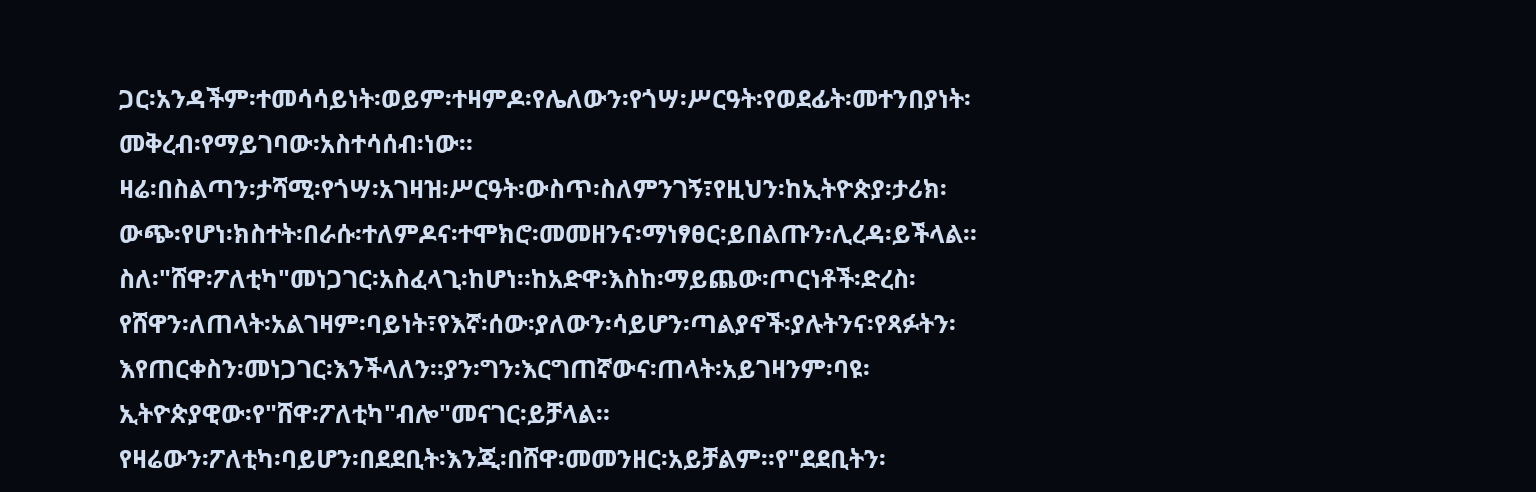ጋር፡አንዳችም፡ተመሳሳይነት፡ወይም፡ተዛምዶ፡የሌለውን፡የጎሣ፡ሥርዓት፡የወደፊት፡መተንበያነት፡መቅረብ፡የማይገባው፡አስተሳሰብ፡ነው።
ዛሬ፡በስልጣን፡ታሻሚ፡የጎሣ፡አገዛዝ፡ሥርዓት፡ውስጥ፡ስለምንገኝ፣የዚህን፡ከኢትዮጵያ፡ታሪክ፡ውጭ፡የሆነ፡ክስተት፡በራሱ፡ተለምዶና፡ተሞክሮ፡መመዘንና፡ማነፃፀር፡ይበልጡን፡ሊረዳ፡ይችላል።
ስለ፡"ሸዋ፡ፖለቲካ"መነጋገር፡አስፈላጊ፡ከሆነ።ከአድዋ፡እስከ፡ማይጨው፡ጦርነቶች፡ድረስ፡የሸዋን፡ለጠላት፡አልገዛም፡ባይነት፣የእኛ፡ሰው፡ያለውን፡ሳይሆን፡ጣልያኖች፡ያሉትንና፡የጻፉትን፡እየጠርቀስን፡መነጋገር፡እንችላለን።ያን፡ግን፡እርግጠኛውና፡ጠላት፡አይገዛንም፡ባዩ፡ኢትዮጵያዊው፡የ"ሸዋ፡ፖለቲካ"ብሎ"መናገር፡ይቻላል።
የዛሬውን፡ፖለቲካ፡ባይሆን፡በደደቢት፡እንጂ፡በሸዋ፡መመንዘር፡አይቻልም።የ"ደደቢትን፡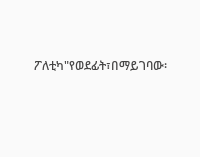ፖለቲካ"የወደፊት፣በማይገባው፡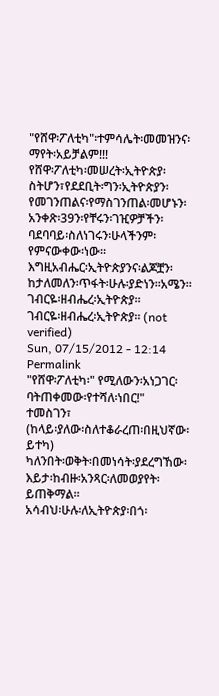"የሸዋ፡ፖለቲካ"፡ተምሳሌት፡መመዝንና፡ማየት፡አይቻልም!!!
የሸዋ፡ፖለቲካ፡መሠረት፡ኢትዮጵያ፡ስትሆን፣የደደቢት፡ግን፡ኢትዮጵያን፡የመገንጠልና፡የማስገንጠል፡መሆኑን፡አንቀጽ፡39ን፡የቸሩን፡ገዢዎቻችን፡ባደባባይ፡ስለነገሩን፡ሁላችንም፡የምናውቀው፡ነው።
እግዚአብሔር፡ኢትዮጵያንና፡ልጆቿን፡ከታለመለን፡ጥፋት፡ሁሉ፡ያድነን።አሜን።
ገብርዬ፡ዘብሔረ፡ኢትዮጵያ።
ገብርዬ፡ዘብሔረ፡ኢትዮጵያ። (not verified)
Sun, 07/15/2012 - 12:14
Permalink
"የሸዋ፡ፖለቲካ፡" የሚለውን፡አነጋገር፡ባትጠቀመው፡የተሻለ፡ነበር!"
ተመስገን፣
(ከላይ፡ያለው፡ስለተቆራረጠ፡በዚህኛው፡ይተካ)
ካለንበት፡ወቅት፡በመነሳት፡ያደረግኸው፡እይታ፡ከብዙ፡አንጻር፡ለመወያየት፡ይጠቅማል፡፡
አሳብህ፡ሁሉ፡ለኢትዮጵያ፡በጎ፡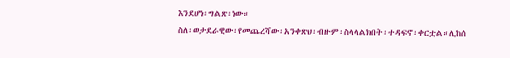እንደሆነ፡ግልጽ፡ነው።
ስለ፡ወታደራዊው፡የመጨረሻው፡አንቀጽህ፡ብዙም፡ስላላልክበት፡ተዳፍኖ፡ቀርቷል።ሊከሰ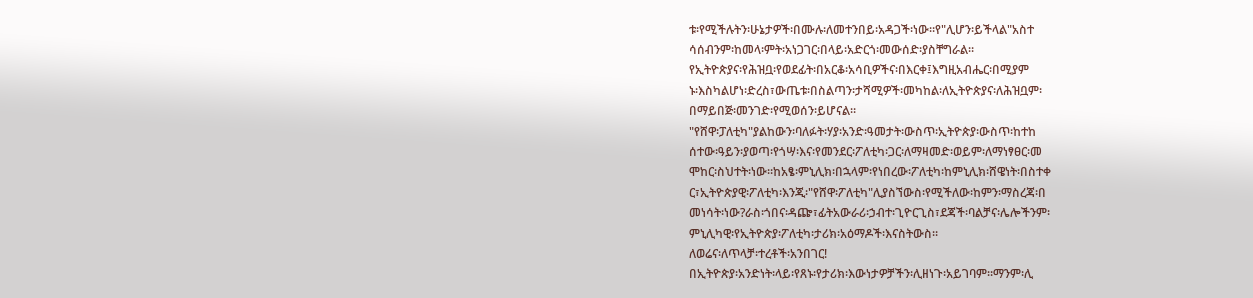ቱ፡የሚችሉትን፡ሁኔታዎች፡በሙሉ፡ለመተንበይ፡አዳጋች፡ነው።የ"ሊሆን፡ይችላል"አስተ
ሳሰብንም፡ከመላ፡ምት፡አነጋገር፡በላይ፡አድርጎ፡መውሰድ፡ያስቸግራል።
የኢትዮጵያና፡የሕዝቧ፡የወደፊት፡በአርቆ፡አሳቢዎችና፡በእርቀ፤እግዚአብሔር፡በሚያም
ኑ፡እስካልሆነ፡ድረስ፣ውጤቱ፡በስልጣን፡ታሻሚዎች፡መካከል፡ለኢትዮጵያና፡ለሕዝቧም፡
በማይበጅ፡መንገድ፡የሚወሰን፡ይሆናል።
"የሸዋ፡ፓለቲካ"ያልከውን፡ባለፉት፡ሃያ፡አንድ፡ዓመታት፡ውስጥ፡ኢትዮጵያ፡ውስጥ፡ከተከ
ሰተው፡ዓይን፡ያወጣ፡የጎሣ፡እና፡የመንደር፡ፖለቲካ፡ጋር፡ለማዛመድ፡ወይም፡ለማነፃፀር፡መ
ሞከር፡ስህተት፡ነው።ከአፄ፡ምኒሊክ፡በኋላም፡የነበረው፡ፖለቲካ፡ከምኒሊክ፡ሸዌነት፡በስተቀ
ር፣ኢትዮጵያዊ፡ፖለቲካ፡እንጂ፡"የሸዋ፡ፖለቲካ"ሊያስኘውስ፡የሚችለው፡ከምን፡ማስረጃ፡በ
መነሳት፡ነው?ራስ፡ጎበና፡ዳጬ፣ፊትአውራሪ፡ኃብተ፡ጊዮርጊስ፣ደጃች፡ባልቻና፡ሌሎችንም፡
ምኒሊካዊ፡የኢትዮጵያ፡ፖለቲካ፡ታሪክ፡አዕማዶች፡እናስትውስ።
ለወሬና፡ለጥላቻ፡ተረቶች፡አንበገር!
በኢትዮጵያ፡አንድነት፡ላይ፡የጸኑ፡የታሪክ፡እውነታዎቻችን፡ሊዘነጉ፡አይገባም፡፡ማንም፡ሊ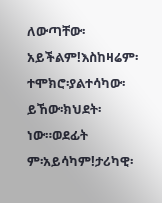ለውጣቸው፡አይችልም!እስከዛሬም፡ተሞክሮ፡ያልተሳካው፡ይኸው፡ክህደት፡ነው።ወደፊት
ም፡አይሳካም!ታሪካዊ፡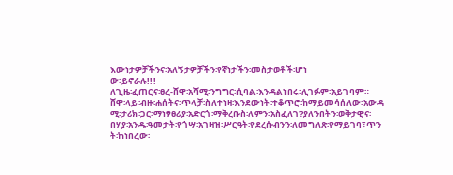እውነታዎቻችንና፡አለኝታዎቻችን፡የኛነታችን፡መስታወቶች፡ሆነ
ው፡ይኖራሉ!!!
ለጊዜ፡ፈጠርና፡ፀረ-ሸዋ፡አሻሚ፡ንግግር፡ሲባል፡እንዳልነበሩ፡ሊገፉም፡አይገባም።
ሸዋ፡ላይ፡ብዙ፡ሐሰትና፡ጥላቻ፡ስለተነዛ፡እንደውነት፡ተቆጥሮ፡ከማይመሳሰለው፡አውዳ
ሚ፡ታሪክ፡ጋር፡ማነፃፀሪያ፡አድርጎ፡ማቅረቡስ፡ለምን፡አስፈለገ?ያለንበትን፡ወቅታዊና፡
በሃያ፡አንዱ፡ዓመታት፡የጎሣ፡አገዛዝ፡ሥርዓት፡የደረሱብንን፡ለመግለጽ፡የማይገባ፣ጥን
ት፡ከነበረው፡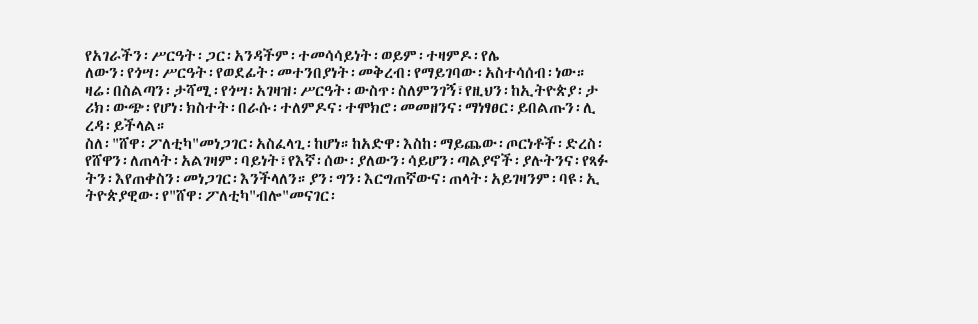የአገራችን፡ሥርዓት፡ጋር፡አንዳችም፡ተመሳሳይነት፡ወይም፡ተዛምዶ፡የሌ
ለውን፡የጎሣ፡ሥርዓት፡የወደፊት፡መተንበያነት፡መቅረብ፡የማይገባው፡አስተሳሰብ፡ነው።
ዛሬ፡በስልጣን፡ታሻሚ፡የጎሣ፡አገዛዝ፡ሥርዓት፡ውስጥ፡ስለምንገኝ፣የዚህን፡ከኢትዮጵያ፡ታ
ሪክ፡ውጭ፡የሆነ፡ክስተት፡በራሱ፡ተለምዶና፡ተሞክሮ፡መመዘንና፡ማነፃፀር፡ይበልጡን፡ሊ
ረዳ፡ይችላል።
ስለ፡"ሸዋ፡ፖለቲካ"መነጋገር፡አስፈላጊ፡ከሆነ።ከአድዋ፡እስከ፡ማይጨው፡ጦርነቶች፡ድረስ፡
የሸዋን፡ለጠላት፡አልገዛም፡ባይነት፣የእኛ፡ሰው፡ያለውን፡ሳይሆን፡ጣልያኖች፡ያሉትንና፡የጻፉ
ትን፡እየጠቀስን፡መነጋገር፡እንችላለን።ያን፡ግን፡እርግጠኛውና፡ጠላት፡አይገዛንም፡ባዩ፡ኢ
ትዮጵያዊው፡የ"ሸዋ፡ፖለቲካ"ብሎ"መናገር፡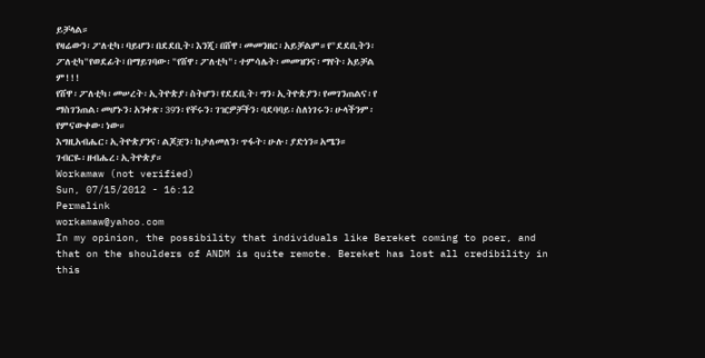ይቻላል።
የዛሬውን፡ፖለቲካ፡ባይሆን፡በደደቢት፡እንጂ፡በሸዋ፡መመንዘር፡አይቻልም።የ"ደደቢትን፡
ፖለቲካ"የወደፊት፣በማይገባው፡"የሸዋ፡ፖለቲካ"፡ተምሳሌት፡መመዝንና፡ማየት፡አይቻል
ም!!!
የሸዋ፡ፖለቲካ፡መሠረት፡ኢትዮጵያ፡ስትሆን፣የደደቢት፡ግን፡ኢትዮጵያን፡የመገንጠልና፡የ
ማስገንጠል፡መሆኑን፡አንቀጽ፡39ን፡የቸሩን፡ገዢዎቻችን፡ባደባባይ፡ስለነገሩን፡ሁላችንም፡
የምናውቀው፡ነው።
እግዚአብሔር፡ኢትዮጵያንና፡ልጆቿን፡ከታለመለን፡ጥፋት፡ሁሉ፡ያድነን።አሜን።
ገብርዬ፡ዘብሔረ፡ኢትዮጵያ።
Workamaw (not verified)
Sun, 07/15/2012 - 16:12
Permalink
workamaw@yahoo.com
In my opinion, the possibility that individuals like Bereket coming to poer, and that on the shoulders of ANDM is quite remote. Bereket has lost all credibility in this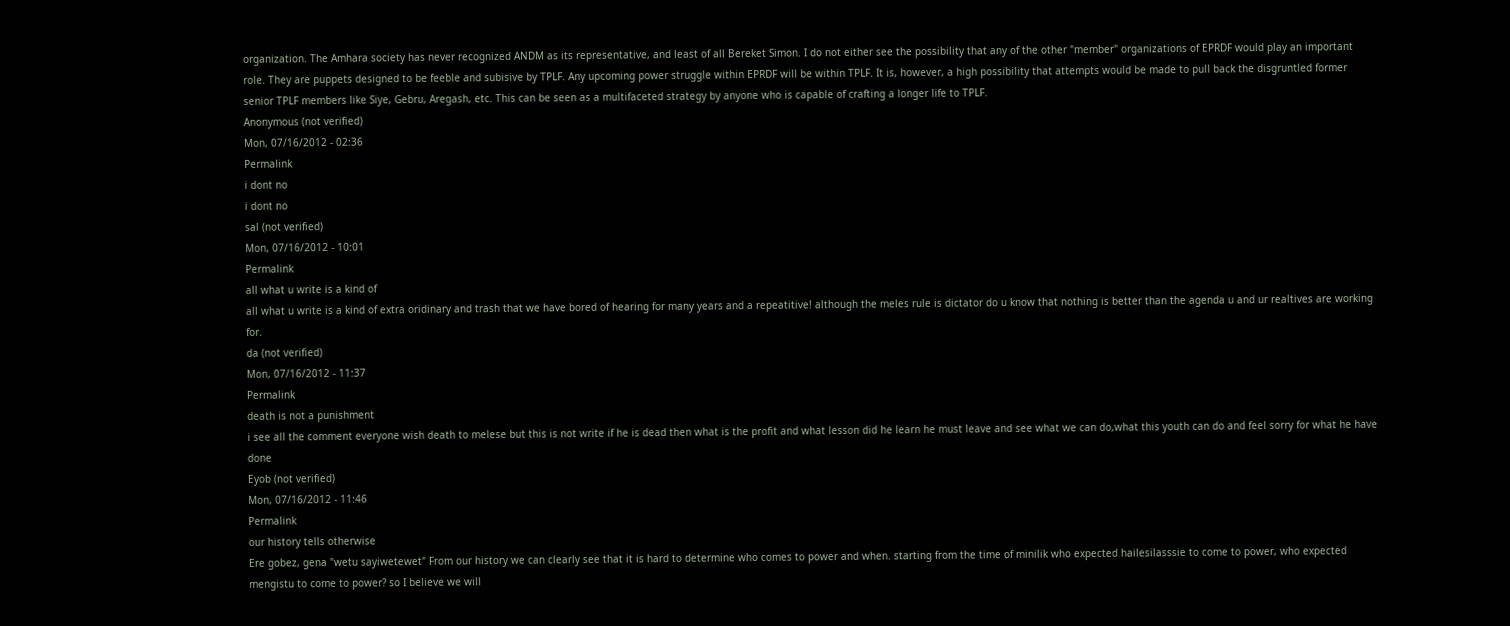organization. The Amhara society has never recognized ANDM as its representative, and least of all Bereket Simon. I do not either see the possibility that any of the other "member" organizations of EPRDF would play an important role. They are puppets designed to be feeble and subisive by TPLF. Any upcoming power struggle within EPRDF will be within TPLF. It is, however, a high possibility that attempts would be made to pull back the disgruntled former senior TPLF members like Siye, Gebru, Aregash, etc. This can be seen as a multifaceted strategy by anyone who is capable of crafting a longer life to TPLF.
Anonymous (not verified)
Mon, 07/16/2012 - 02:36
Permalink
i dont no
i dont no
sal (not verified)
Mon, 07/16/2012 - 10:01
Permalink
all what u write is a kind of
all what u write is a kind of extra oridinary and trash that we have bored of hearing for many years and a repeatitive! although the meles rule is dictator do u know that nothing is better than the agenda u and ur realtives are working for.
da (not verified)
Mon, 07/16/2012 - 11:37
Permalink
death is not a punishment
i see all the comment everyone wish death to melese but this is not write if he is dead then what is the profit and what lesson did he learn he must leave and see what we can do,what this youth can do and feel sorry for what he have done
Eyob (not verified)
Mon, 07/16/2012 - 11:46
Permalink
our history tells otherwise
Ere gobez, gena "wetu sayiwetewet" From our history we can clearly see that it is hard to determine who comes to power and when. starting from the time of minilik who expected hailesilasssie to come to power, who expected mengistu to come to power? so I believe we will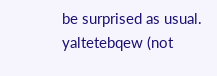be surprised as usual.
yaltetebqew (not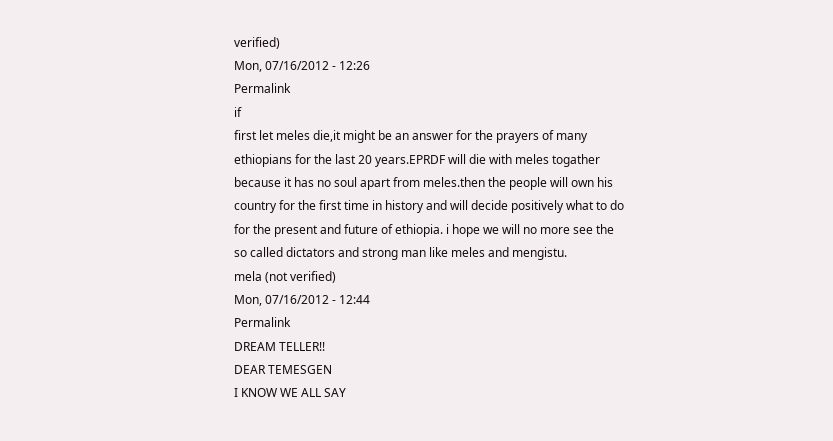verified)
Mon, 07/16/2012 - 12:26
Permalink
if
first let meles die,it might be an answer for the prayers of many ethiopians for the last 20 years.EPRDF will die with meles togather because it has no soul apart from meles.then the people will own his country for the first time in history and will decide positively what to do for the present and future of ethiopia. i hope we will no more see the so called dictators and strong man like meles and mengistu.
mela (not verified)
Mon, 07/16/2012 - 12:44
Permalink
DREAM TELLER!!
DEAR TEMESGEN
I KNOW WE ALL SAY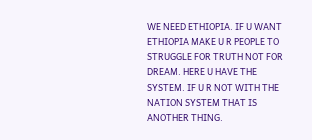WE NEED ETHIOPIA. IF U WANT ETHIOPIA MAKE U R PEOPLE TO STRUGGLE FOR TRUTH NOT FOR DREAM. HERE U HAVE THE SYSTEM. IF U R NOT WITH THE NATION SYSTEM THAT IS ANOTHER THING.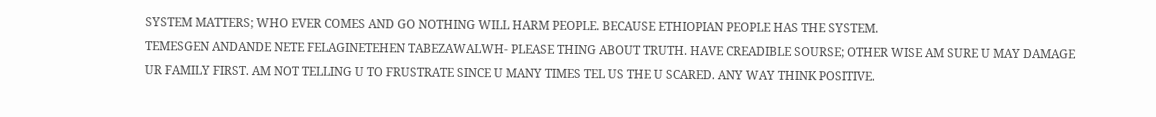SYSTEM MATTERS; WHO EVER COMES AND GO NOTHING WILL HARM PEOPLE. BECAUSE ETHIOPIAN PEOPLE HAS THE SYSTEM.
TEMESGEN ANDANDE NETE FELAGINETEHEN TABEZAWALWH- PLEASE THING ABOUT TRUTH. HAVE CREADIBLE SOURSE; OTHER WISE AM SURE U MAY DAMAGE UR FAMILY FIRST. AM NOT TELLING U TO FRUSTRATE SINCE U MANY TIMES TEL US THE U SCARED. ANY WAY THINK POSITIVE.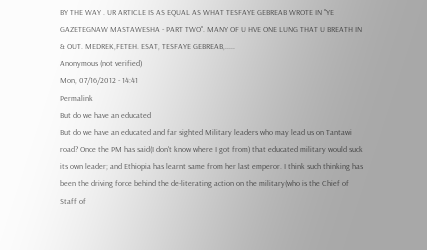BY THE WAY . UR ARTICLE IS AS EQUAL AS WHAT TESFAYE GEBREAB WROTE IN ''YE GAZETEGNAW MASTAWESHA - PART TWO''. MANY OF U HVE ONE LUNG THAT U BREATH IN & OUT. MEDREK,FETEH. ESAT, TESFAYE GEBREAB,.....
Anonymous (not verified)
Mon, 07/16/2012 - 14:41
Permalink
But do we have an educated
But do we have an educated and far sighted Military leaders who may lead us on Tantawi road? Once the PM has said(I don't know where I got from) that educated military would suck its own leader; and Ethiopia has learnt same from her last emperor. I think such thinking has been the driving force behind the de-literating action on the military(who is the Chief of Staff of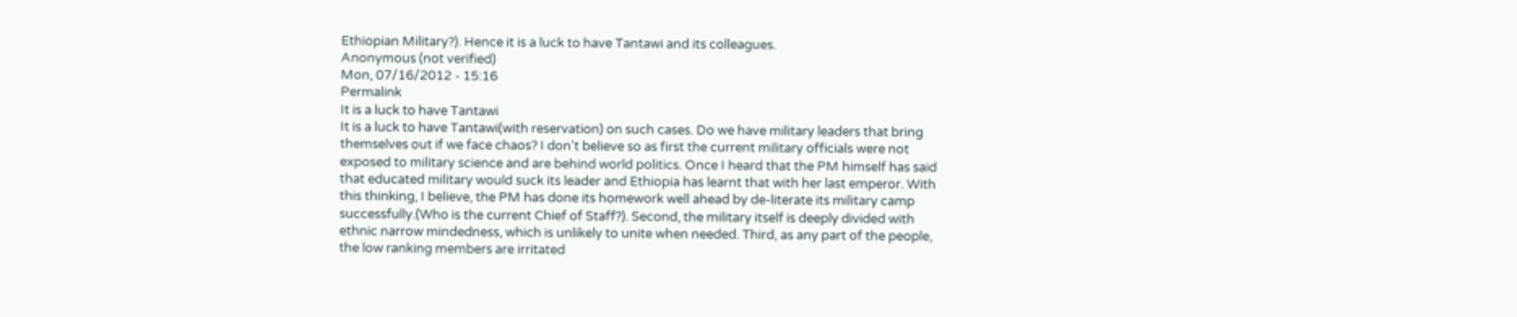Ethiopian Military?). Hence it is a luck to have Tantawi and its colleagues.
Anonymous (not verified)
Mon, 07/16/2012 - 15:16
Permalink
It is a luck to have Tantawi
It is a luck to have Tantawi(with reservation) on such cases. Do we have military leaders that bring themselves out if we face chaos? I don't believe so as first the current military officials were not exposed to military science and are behind world politics. Once I heard that the PM himself has said that educated military would suck its leader and Ethiopia has learnt that with her last emperor. With this thinking, I believe, the PM has done its homework well ahead by de-literate its military camp successfully.(Who is the current Chief of Staff?). Second, the military itself is deeply divided with ethnic narrow mindedness, which is unlikely to unite when needed. Third, as any part of the people, the low ranking members are irritated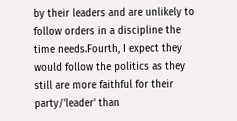by their leaders and are unlikely to follow orders in a discipline the time needs.Fourth, I expect they would follow the politics as they still are more faithful for their party/'leader' than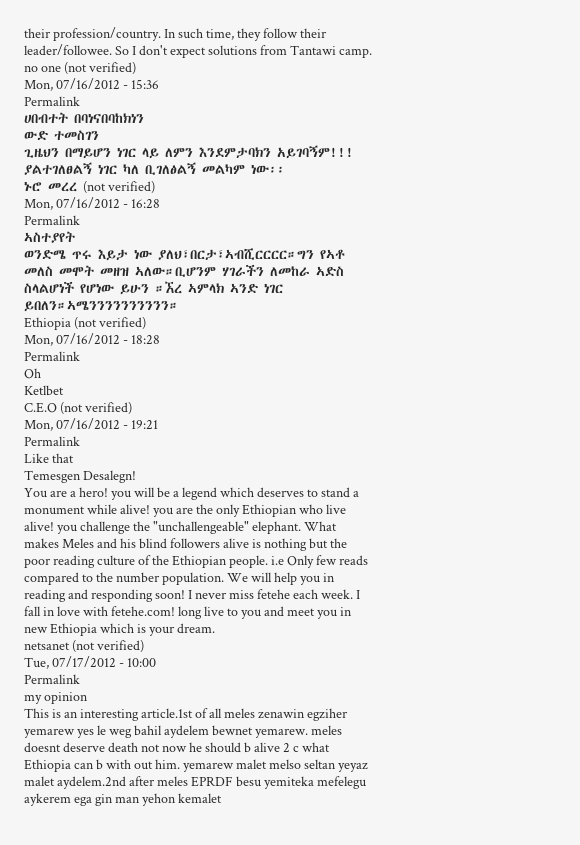their profession/country. In such time, they follow their leader/followee. So I don't expect solutions from Tantawi camp.
no one (not verified)
Mon, 07/16/2012 - 15:36
Permalink
ሀበብተት በባነናበባከክነን
ውድ ተመስገን
ጊዜህን በማይሆን ነገር ላይ ለምን እንደምታባክን አይገባኝም!!!
ያልተገለፀልኝ ነገር ካለ ቢገለፅልኝ መልካም ነው፡፡
ኑሮ መረረ (not verified)
Mon, 07/16/2012 - 16:28
Permalink
ኣስተያየት
ወንድሜ ጥሩ እይታ ነው ያለህ፣በርታ፣ኣብሺርርርር።ግን የኣቶ መለስ መሞት መዘዝ ኣለው።ቢሆንም ሃገራችን ለመከራ ኣድስ ስላልሆነች የሆነው ይሁን ።ኧረ ኣምላክ ኣንድ ነገር ይበለን።ኣሜንንንንንንንንንን።
Ethiopia (not verified)
Mon, 07/16/2012 - 18:28
Permalink
Oh
Ketlbet
C.E.O (not verified)
Mon, 07/16/2012 - 19:21
Permalink
Like that
Temesgen Desalegn!
You are a hero! you will be a legend which deserves to stand a monument while alive! you are the only Ethiopian who live alive! you challenge the "unchallengeable" elephant. What makes Meles and his blind followers alive is nothing but the poor reading culture of the Ethiopian people. i.e Only few reads compared to the number population. We will help you in reading and responding soon! I never miss fetehe each week. I fall in love with fetehe.com! long live to you and meet you in new Ethiopia which is your dream.
netsanet (not verified)
Tue, 07/17/2012 - 10:00
Permalink
my opinion
This is an interesting article.1st of all meles zenawin egziher yemarew yes le weg bahil aydelem bewnet yemarew. meles doesnt deserve death not now he should b alive 2 c what Ethiopia can b with out him. yemarew malet melso seltan yeyaz malet aydelem.2nd after meles EPRDF besu yemiteka mefelegu aykerem ega gin man yehon kemalet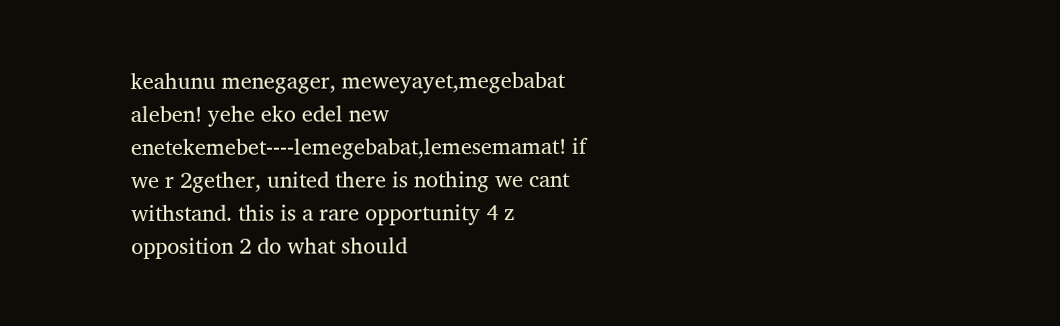keahunu menegager, meweyayet,megebabat aleben! yehe eko edel new enetekemebet----lemegebabat,lemesemamat! if we r 2gether, united there is nothing we cant withstand. this is a rare opportunity 4 z opposition 2 do what should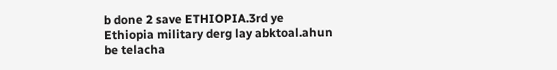b done 2 save ETHIOPIA.3rd ye Ethiopia military derg lay abktoal.ahun be telacha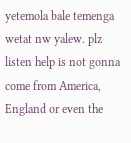yetemola bale temenga wetat nw yalew. plz listen help is not gonna come from America, England or even the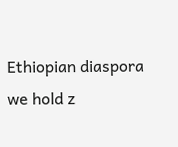Ethiopian diaspora we hold z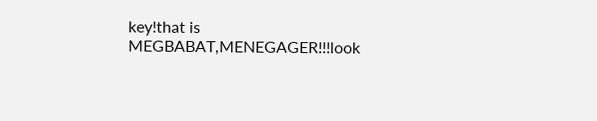key!that is MEGBABAT,MENEGAGER!!!look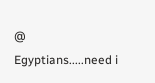@ Egyptians.....need i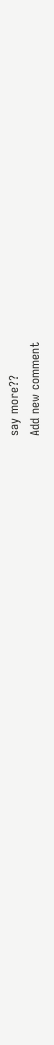say more??
Add new comment